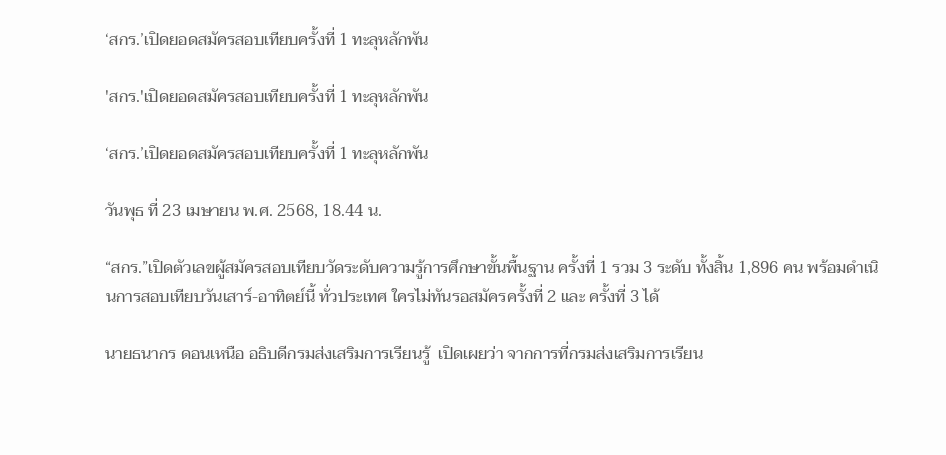‘สกร.’เปิดยอดสมัครสอบเทียบครั้งที่ 1 ทะลุหลักพัน

'สกร.'เปิดยอดสมัครสอบเทียบครั้งที่ 1 ทะลุหลักพัน

‘สกร.’เปิดยอดสมัครสอบเทียบครั้งที่ 1 ทะลุหลักพัน

วันพุธ ที่ 23 เมษายน พ.ศ. 2568, 18.44 น.

“สกร.”เปิดตัวเลขผู้สมัครสอบเทียบวัดระดับความรู้การศึกษาขั้นพื้นฐาน ครั้งที่ 1 รวม 3 ระดับ ทั้งสิ้น 1,896 คน พร้อมดำเนินการสอบเทียบวันเสาร์-อาทิตย์นี้ ทั่วประเทศ ใครไม่ทันรอสมัครครั้งที่ 2 และ ครั้งที่ 3 ได้

นายธนากร ดอนเหนือ อธิบดีกรมส่งเสริมการเรียนรู้  เปิดเผยว่า จากการที่กรมส่งเสริมการเรียน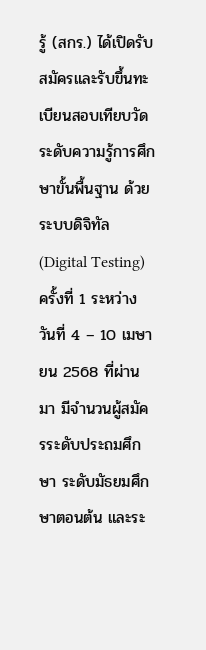รู้ (สกร.) ได้เปิดรับสมัครและรับขึ้นทะเบียนสอบเทียบวัดระดับความรู้การศึกษาขั้นพื้นฐาน ด้วยระบบดิจิทัล (Digital Testing) ครั้งที่ 1 ระหว่าง วันที่ 4 – 10 เมษายน 2568 ที่ผ่านมา มีจำนวนผู้สมัครระดับประถมศึกษา ระดับมัธยมศึกษาตอนต้น และระ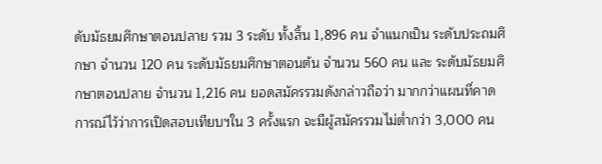ดับมัธยมศึกษาตอนปลาย รวม 3 ระดับ ทั้งสิ้น 1,896 คน จำแนกเป็น ระดับประถมศึกษา จำนวน 120 คน ระดับมัธยมศึกษาตอนต้น จำนวน 560 คน และ ระดับมัธยมศึกษาตอนปลาย จำนวน 1,216 คน ยอดสมัครรวมดังกล่าวถือว่า มากกว่าแผนที่คาดการณ์ไว้ว่าการเปิดสอบเทียบฯใน 3 ครั้งแรก จะมีผู้สมัครรวมไม่ต่ำกว่า 3,000 คน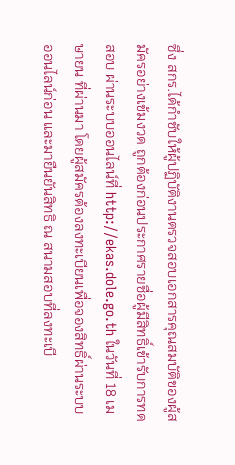ซึ่ง สกร.ได้กำชับให้ผู้ปฏิบัติงานตรวจสอบเอกสารคุณสมบัติของผู้สมัครอย่างเข้มงวด ถูกต้องก่อนประกาศรายชื่อผู้มีสิทธิ์เข้ารับการทดสอบ ผ่านระบบออนไลน์ที่ http://ekas.dole.go.th ในวันที่ 18 เมษายน ที่ผ่านมา โดยผู้สมัครต้องลงทะเบียนเพื่อจองสิทธิ์ผ่านระบบออนไลน์ก่อน และมายืนยันสิทธิ ณ สนามสอบที่ลงทะเบี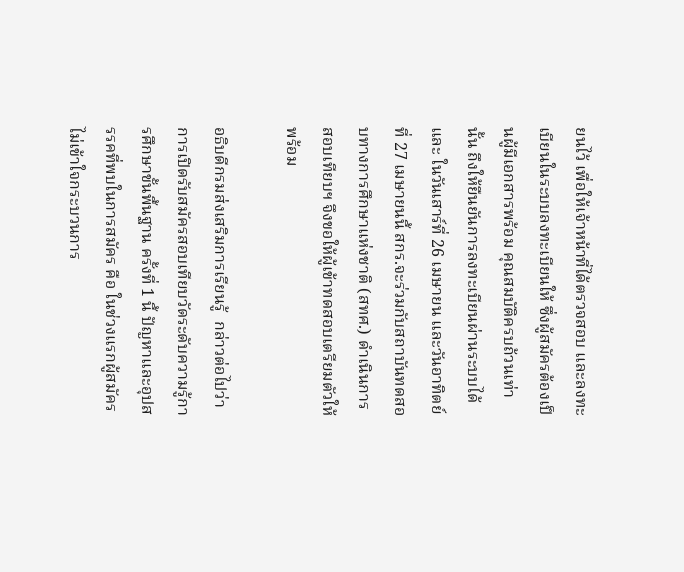ยนไว้ เพื่อให้เจ้าหน้าที่ได้ตรวจสอบ และลงทะเบียนในระบบลงทะเบียนให้ ซึ่งผู้สมัครต้องเป็นผู้มีเอกสารพร้อม คุณสมบัติครบถ้วนเท่านั้น ถึงให้ยืนยันการลงทะเบียนผ่านระบบได้ และ ในวันเสาร์ที่ 26 เมษายน และวันอาทิตย์ที่ 27 เมษายนนี้ สกร.จะร่วมกับสถาบันทดสอบทางการศึกษาแห่งชาติ (สทศ.) ดำเนินการสอบเทียบฯ จึงขอให้ผู้เข้าทดสอบเตรียมตัวให้พร้อม

อธิบดีกรมส่งเสริมการเรียนรู้  กล่าวต่อไปว่า การเปิดรับสมัครสอบเทียบวัดระดับความรู้การศึกษาขั้นพื้นฐาน ครั้งที่ 1 นี้ ปัญหาและอุปสรรคที่พบในการสมัคร คือ ในช่วงแรกผู้สมัครไม่เข้าใจกระบวนการ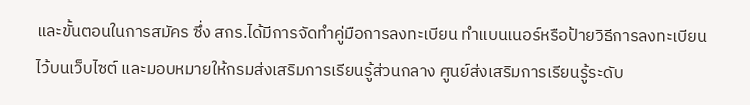และขั้นตอนในการสมัคร ซึ่ง สกร.ได้มีการจัดทำคู่มือการลงทะเบียน ทำแบนเนอร์หรือป้ายวิธีการลงทะเบียนไว้บนเว็บไซต์ และมอบหมายให้กรมส่งเสริมการเรียนรู้ส่วนกลาง ศูนย์ส่งเสริมการเรียนรู้ระดับ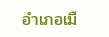อำเภอเมื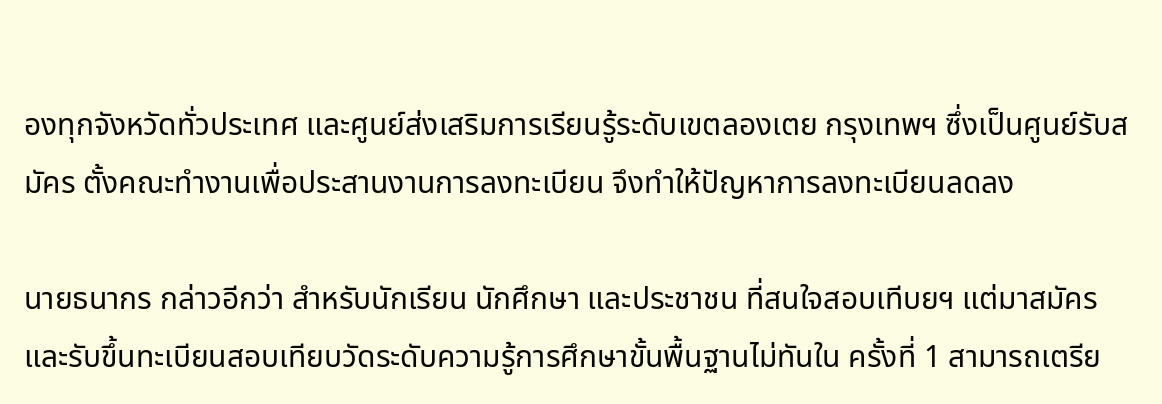องทุกจังหวัดทั่วประเทศ และศูนย์ส่งเสริมการเรียนรู้ระดับเขตลองเตย กรุงเทพฯ ซึ่งเป็นศูนย์รับสมัคร ตั้งคณะทำงานเพื่อประสานงานการลงทะเบียน จึงทำให้ปัญหาการลงทะเบียนลดลง

นายธนากร กล่าวอีกว่า สำหรับนักเรียน นักศึกษา และประชาชน ที่สนใจสอบเทีบยฯ แต่มาสมัครและรับขึ้นทะเบียนสอบเทียบวัดระดับความรู้การศึกษาขั้นพื้นฐานไม่ทันใน ครั้งที่ 1 สามารถเตรีย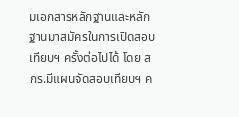มเอกสารหลักฐานและหลักฐานมาสมัครในการเปิดสอบเทียบฯ ครั้งต่อไปได้ โดย สกร.มีแผนจัดสอบเทียบฯ ค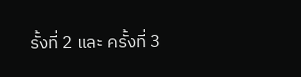รั้งที่ 2 และ ครั้งที่ 3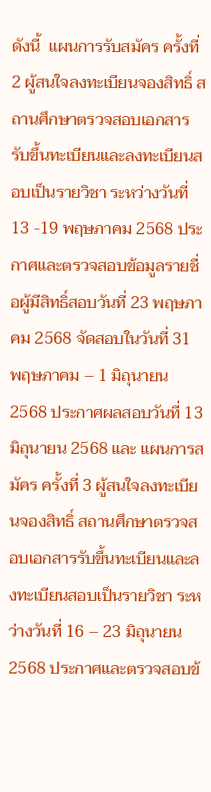ดังนี้  แผนการรับสมัคร ครั้งที่ 2 ผู้สนใจลงทะเบียนจองสิทธิ์ สถานศึกษาตรวจสอบเอกสารรับขึ้นทะเบียนและลงทะเบียนสอบเป็นรายวิชา ระหว่างวันที่ 13 -19 พฤษภาคม 2568 ประกาศและตรวจสอบข้อมูลรายชื่อผู้มีสิทธิ์สอบวันที่ 23 พฤษภาคม 2568 จัดสอบในวันที่ 31 พฤษภาคม – 1 มิถุนายน 2568 ประกาศผลสอบวันที่ 13 มิถุนายน 2568 และ แผนการสมัคร ครั้งที่ 3 ผู้สนใจลงทะเบียนจองสิทธิ์ สถานศึกษาตรวจสอบเอกสารรับขึ้นทะเบียนและลงทะเบียนสอบเป็นรายวิชา ระหว่างวันที่ 16 – 23 มิถุนายน 2568 ประกาศและตรวจสอบข้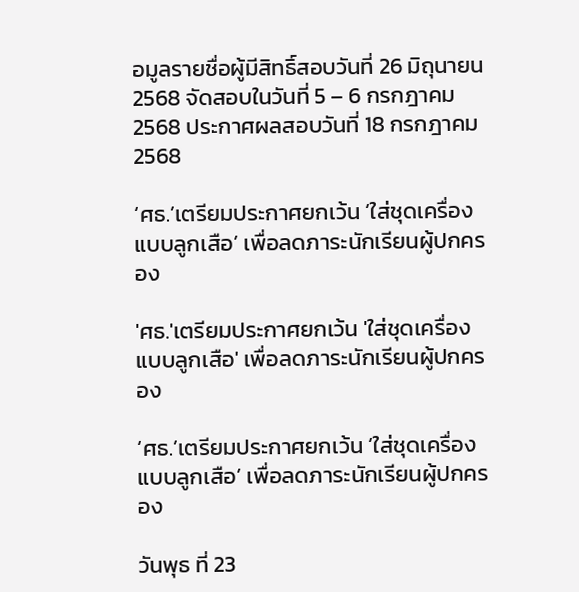อมูลรายชื่อผู้มีสิทธิ์สอบวันที่ 26 มิถุนายน 2568 จัดสอบในวันที่ 5 – 6 กรกฎาคม 2568 ประกาศผลสอบวันที่ 18 กรกฎาคม 2568

‘ศธ.’เตรียมประกาศยกเว้น ‘ใส่ชุดเครื่องแบบลูกเสือ’ เพื่อลดภาระนักเรียนผู้ปกครอง

'ศธ.'เตรียมประกาศยกเว้น 'ใส่ชุดเครื่องแบบลูกเสือ' เพื่อลดภาระนักเรียนผู้ปกครอง

‘ศธ.’เตรียมประกาศยกเว้น ‘ใส่ชุดเครื่องแบบลูกเสือ’ เพื่อลดภาระนักเรียนผู้ปกครอง

วันพุธ ที่ 23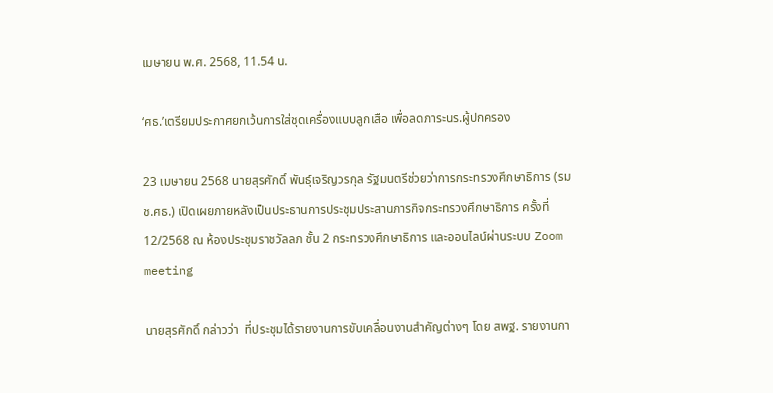เมษายน พ.ศ. 2568, 11.54 น.

‘ศธ.’เตรียมประกาศยกเว้นการใส่ชุดเครื่องแบบลูกเสือ เพื่อลดภาระนร.ผู้ปกครอง

23 เมษายน 2568 นายสุรศักดิ์ พันธุ์เจริญวรกุล รัฐมนตรีช่วยว่าการกระทรวงศึกษาธิการ (รมช.ศธ.) เปิดเผยภายหลังเป็นประธานการประชุมประสานภารกิจกระทรวงศึกษาธิการ ครั้งที่ 12/2568 ณ ห้องประชุมราชวัลลภ ชั้น 2 กระทรวงศึกษาธิการ และออนไลน์ผ่านระบบ Zoom meeting

นายสุรศักดิ์ กล่าวว่า  ที่ประชุมได้รายงานการขับเคลื่อนงานสำคัญต่างๆ โดย สพฐ. รายงานกา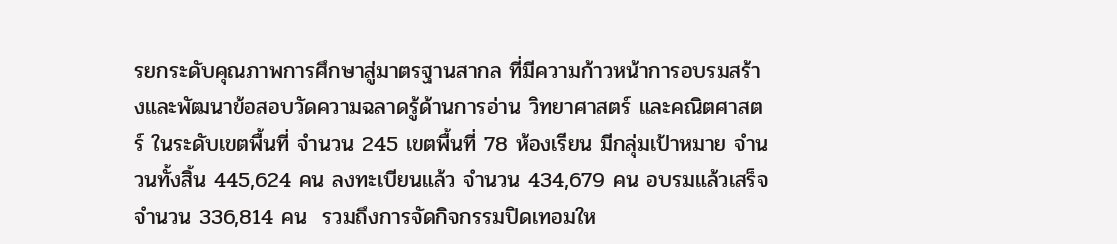รยกระดับคุณภาพการศึกษาสู่มาตรฐานสากล ที่มีความก้าวหน้าการอบรมสร้างและพัฒนาข้อสอบวัดความฉลาดรู้ด้านการอ่าน วิทยาศาสตร์ และคณิตศาสตร์ ในระดับเขตพื้นที่ จำนวน 245 เขตพื้นที่ 78 ห้องเรียน มีกลุ่มเป้าหมาย จำนวนทั้งสิ้น 445,624 คน ลงทะเบียนแล้ว จำนวน 434,679 คน อบรมแล้วเสร็จ จำนวน 336,814 คน  รวมถึงการจัดกิจกรรมปิดเทอมให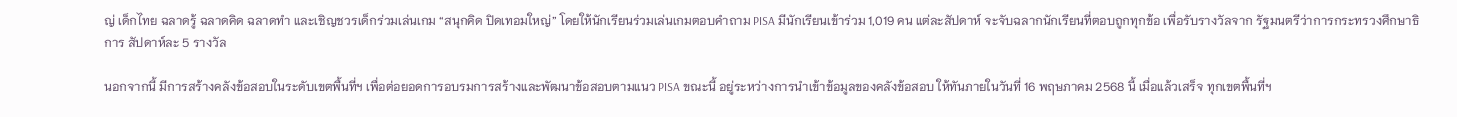ญ่ เด็กไทย ฉลาดรู้ ฉลาดคิด ฉลาดทำ และเชิญชวรเด็กร่วมเล่นเกม “สนุกคิด ปิดเทอมใหญ่” โดยให้นักเรียนร่วมเล่นเกมตอบคำถาม PISA มีนักเรียนเข้าร่วม 1,019 คน แต่ละสัปดาห์ จะจับฉลากนักเรียนที่ตอบถูกทุกข้อ เพื่อรับรางวัลจาก รัฐมนตรีว่าการกระทรวงศึกษาธิการ สัปดาห์ละ 5 รางวัล

นอกจากนี้ มีการสร้างคลังข้อสอบในระดับเขตพื้นที่ฯ เพื่อต่อยอดการอบรมการสร้างและพัฒนาข้อสอบตามแนว PISA ขณะนี้ อยู่ระหว่างการนำเข้าข้อมูลของคลังข้อสอบ ให้ทันภายในวันที่ 16 พฤษภาคม 2568 นี้ เมื่อแล้วเสร็จ ทุกเขตพื้นที่ฯ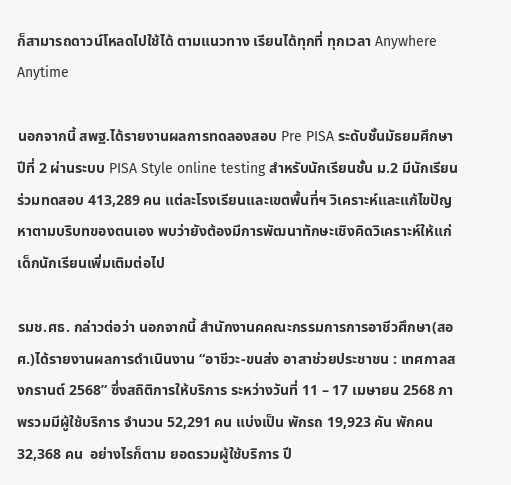ก็สามารถดาวน์โหลดไปใช้ได้ ตามแนวทาง เรียนได้ทุกที่ ทุกเวลา Anywhere Anytime

นอกจากนี้ สพฐ.ได้รายงานผลการทดลองสอบ Pre PISA ระดับชั้นมัธยมศึกษาปีที่ 2 ผ่านระบบ PISA Style online testing สำหรับนักเรียนชั้น ม.2 มีนักเรียนร่วมทดสอบ 413,289 คน แต่ละโรงเรียนและเขตพื้นที่ฯ วิเคราะห์และแก้ไขปัญหาตามบริบทของตนเอง พบว่ายังต้องมีการพัฒนาทักษะเชิงคิดวิเคราะห์ให้แก่เด็กนักเรียนเพิ่มเติมต่อไป

รมช.ศธ. กล่าวต่อว่า นอกจากนี้ สำนักงานคคณะกรรมการการอาชีวศึกษา(สอศ.)ได้รายงานผลการดำเนินงาน “อาชีวะ-ขนส่ง อาสาช่วยประชาชน : เทศกาลสงกรานต์ 2568” ซึ่งสถิติการให้บริการ ระหว่างวันที่ 11 – 17 เมษายน 2568 ภาพรวมมีผู้ใช้บริการ จำนวน 52,291 คน แบ่งเป็น พักรถ 19,923 คัน พักคน 32,368 คน  อย่างไรก็ตาม ยอดรวมผู้ใช้บริการ ปี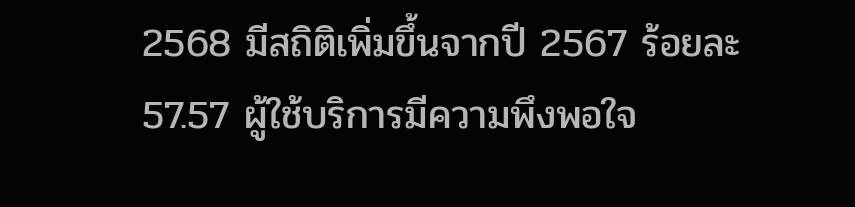2568 มีสถิติเพิ่มขึ้นจากปี 2567 ร้อยละ 57.57 ผู้ใช้บริการมีความพึงพอใจ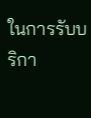ในการรับบริกา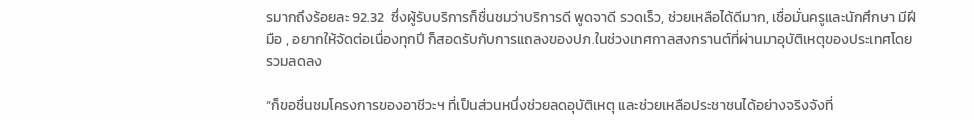รมากถึงร้อยละ 92.32  ซึ่งผู้รับบริการก็ชื่นชมว่าบริการดี พูดจาดี รวดเร็ว, ช่วยเหลือได้ดีมาก, เชื่อมั่นครูและนักศึกษา มีฝีมือ , อยากให้จัดต่อเนื่องทุกปี ก็สอดรับกับการแถลงของปภ.ในช่วงเทศกาลสงกรานต์ที่ผ่านมาอุบัติเหตุของประเทศโดยรวมลดลง

“ก็ขอชื่นชมโครงการของอาชีวะฯ ที่เป็นส่วนหนึ่งช่วยลดอุบัติเหตุ และช่วยเหลือประชาชนได้อย่างจริงจังที่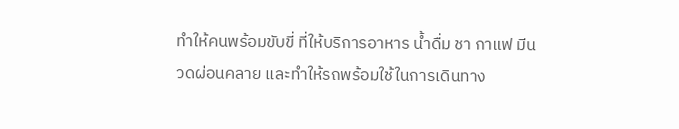ทำให้คนพร้อมขับขี่ ที่ให้บริการอาหาร น้ำดื่ม ชา กาแฟ มีนวดผ่อนคลาย และทำให้รถพร้อมใช้ในการเดินทาง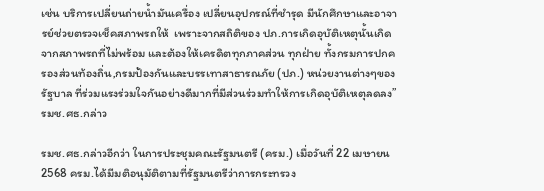เช่น บริการเปลี่ยนถ่ายน้ำมันเครื่อง เปลี่ยนอุปกรณ์ที่ชำรุด มีนักศึกษาและอาจารย์ช่วยตรวจเช็คสภาพรถให้  เพราะจากสถิติของ ปภ.การเกิดอุบัติเหตุนั้นเกิดจากสภาพรถที่ไม่พร้อม และต้องให้เครดิตทุกภาคส่วน ทุกฝ่าย ทั้งกรมการปกครองส่วนท้องถิ่น,กรมป้องกันและบรรเทาสาธารณภัย (ปภ.) หน่วยงานต่างๆของรัฐบาล ที่ร่วมแรงร่วมใจกันอย่างดีมากที่มีส่วนร่วมทำให้การเกิดอุบัติเหตุลดลง” รมช.ศธ.กล่าว

รมช.ศธ.กล่าวอีกว่า ในการประชุมคณะรัฐมนตรี (ครม.) เมื่อวันที่ 22 เมษายน 2568 ครม.ได้มีมติอนุมัติตามที่รัฐมนตรีว่าการกระทรวง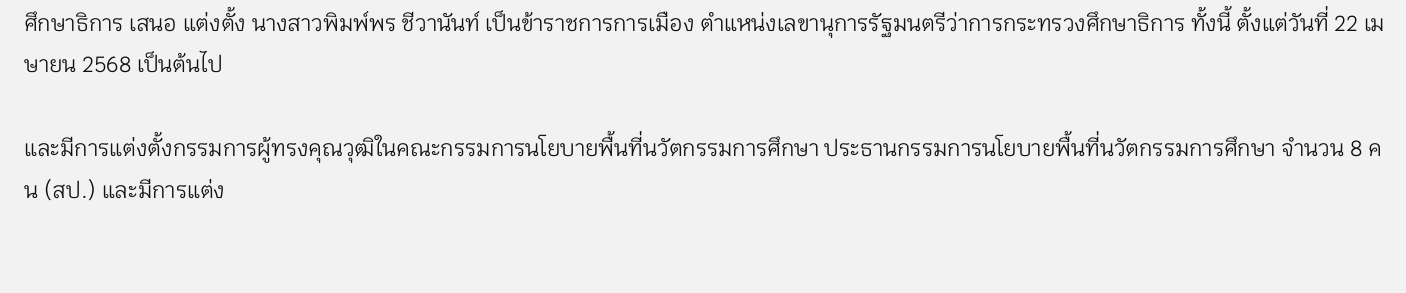ศึกษาธิการ เสนอ แต่งตั้ง นางสาวพิมพ์พร ชีวานันท์ เป็นข้าราชการการเมือง ตำแหน่งเลขานุการรัฐมนตรีว่าการกระทรวงศึกษาธิการ ทั้งนี้ ตั้งแต่วันที่ 22 เมษายน 2568 เป็นต้นไป

และมีการแต่งตั้งกรรมการผู้ทรงคุณวุฒิในคณะกรรมการนโยบายพื้นที่นวัตกรรมการศึกษา ประธานกรรมการนโยบายพื้นที่นวัตกรรมการศึกษา จำนวน 8 คน (สป.) และมีการแต่ง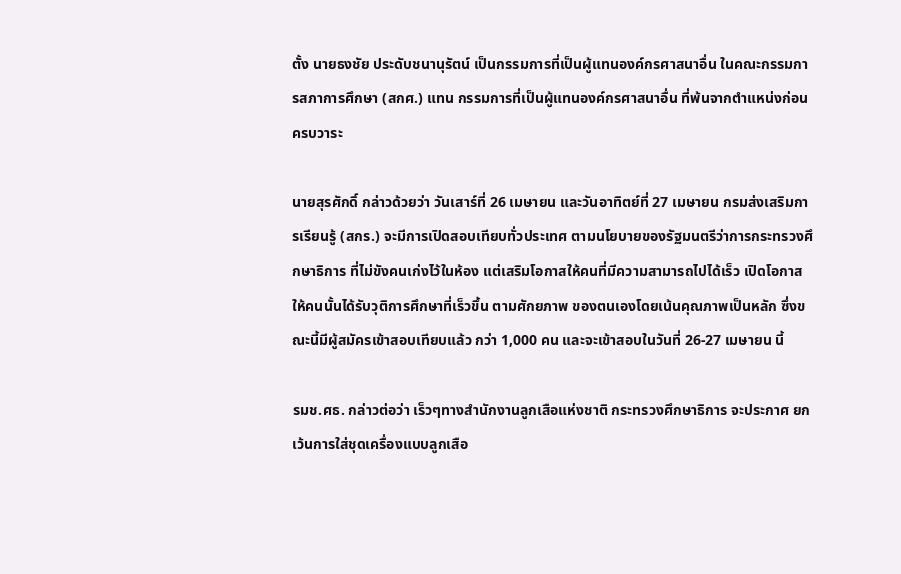ตั้ง นายธงชัย ประดับชนานุรัตน์ เป็นกรรมการที่เป็นผู้แทนองค์กรศาสนาอื่น ในคณะกรรมการสภาการศึกษา (สกศ.) แทน กรรมการที่เป็นผู้แทนองค์กรศาสนาอื่น ที่พ้นจากตำแหน่งก่อนครบวาระ

นายสุรศักดิ์ กล่าวด้วยว่า วันเสาร์ที่ 26 เมษายน และวันอาทิตย์ที่ 27 เมษายน กรมส่งเสริมการเรียนรู้ (สกร.) จะมีการเปิดสอบเทียบทั่วประเทศ ตามนโยบายของรัฐมนตรีว่าการกระทรวงศึกษาธิการ ที่ไม่ขังคนเก่งไว้ในห้อง แต่เสริมโอกาสให้คนที่มีความสามารถไปได้เร็ว เปิดโอกาสให้คนนั้นได้รับวุติการศึกษาที่เร็วขึ้น ตามศักยภาพ ของตนเองโดยเน้นคุณภาพเป็นหลัก ซึ่งขณะนี้มีผู้สมัครเข้าสอบเทียบแล้ว กว่า 1,000 คน และจะเข้าสอบในวันที่ 26-27 เมษายน นี้

รมช.ศธ. กล่าวต่อว่า เร็วๆทางสำนักงานลูกเสือแห่งชาติ กระทรวงศึกษาธิการ จะประกาศ ยกเว้นการใส่ชุดเครื่องแบบลูกเสือ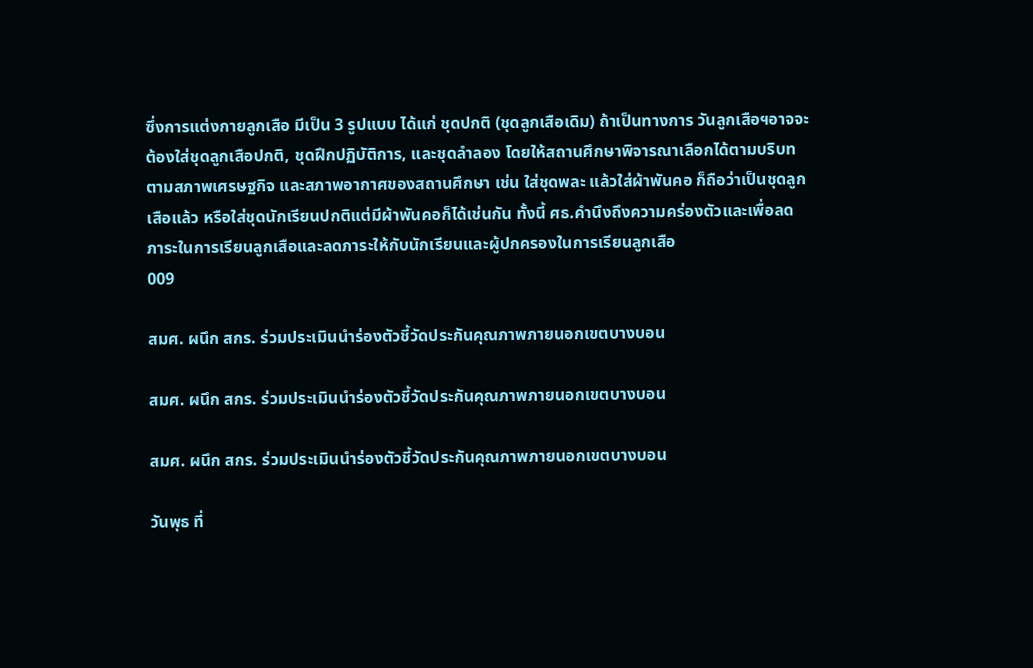ซึ่งการแต่งกายลูกเสือ มีเป็น 3 รูปแบบ ได้แก่ ชุดปกติ (ชุดลูกเสือเดิม) ถ้าเป็นทางการ วันลูกเสือฯอาจจะต้องใส่ชุดลูกเสือปกติ, ชุดฝึกปฏิบัติการ, และชุดลำลอง โดยให้สถานศึกษาพิจารณาเลือกได้ตามบริบท ตามสภาพเศรษฐกิจ และสภาพอากาศของสถานศึกษา เช่น ใส่ชุดพละ แล้วใส่ผ้าพันคอ ก็ถือว่าเป็นชุดลูกเสือแล้ว หรือใส่ชุดนักเรียนปกติแต่มีผ้าพันคอก็ได้เช่นกัน ทั้งนี้ ศธ.คำนึงถึงความคร่องตัวและเพื่อลดภาระในการเรียนลูกเสือและลดภาระให้กับนักเรียนและผู้ปกครองในการเรียนลูกเสือ
009

สมศ. ผนึก สกร. ร่วมประเมินนำร่องตัวชี้วัดประกันคุณภาพภายนอกเขตบางบอน

สมศ. ผนึก สกร. ร่วมประเมินนำร่องตัวชี้วัดประกันคุณภาพภายนอกเขตบางบอน

สมศ. ผนึก สกร. ร่วมประเมินนำร่องตัวชี้วัดประกันคุณภาพภายนอกเขตบางบอน

วันพุธ ที่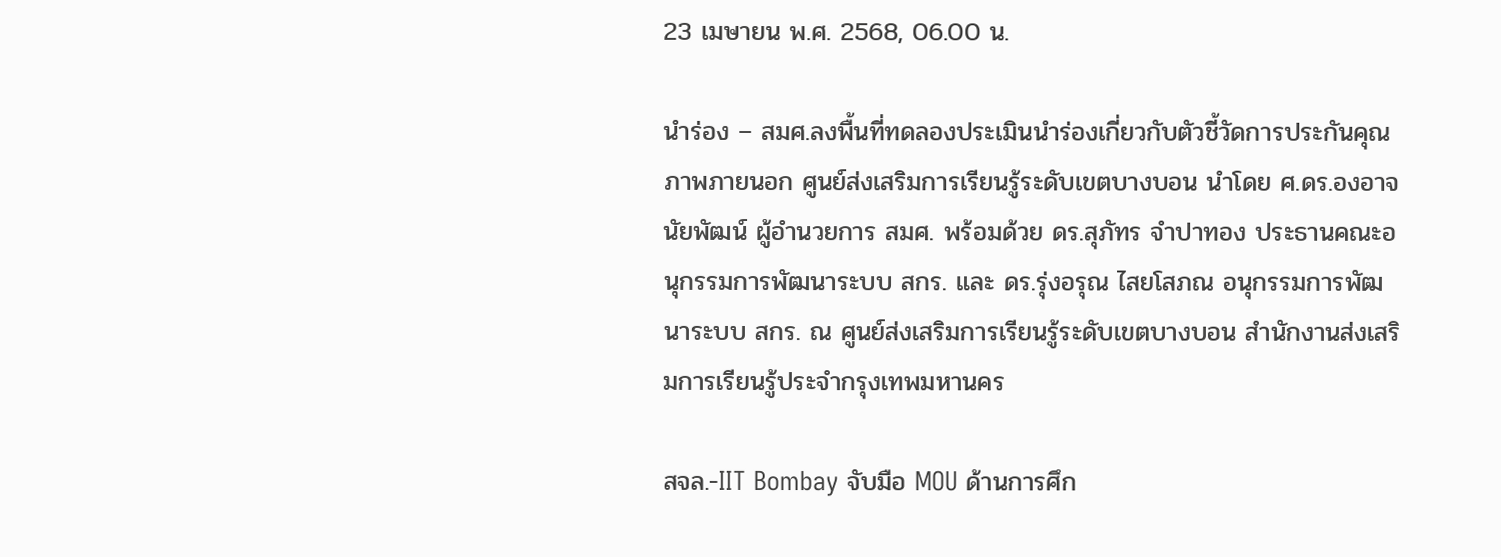23 เมษายน พ.ศ. 2568, 06.00 น.

นำร่อง – สมศ.ลงพื้นที่ทดลองประเมินนำร่องเกี่ยวกับตัวชี้วัดการประกันคุณภาพภายนอก ศูนย์ส่งเสริมการเรียนรู้ระดับเขตบางบอน นำโดย ศ.ดร.องอาจ นัยพัฒน์ ผู้อำนวยการ สมศ. พร้อมด้วย ดร.สุภัทร จำปาทอง ประธานคณะอนุกรรมการพัฒนาระบบ สกร. และ ดร.รุ่งอรุณ ไสยโสภณ อนุกรรมการพัฒนาระบบ สกร. ณ ศูนย์ส่งเสริมการเรียนรู้ระดับเขตบางบอน สำนักงานส่งเสริมการเรียนรู้ประจำกรุงเทพมหานคร

สจล.-IIT Bombay จับมือ MOU ด้านการศึก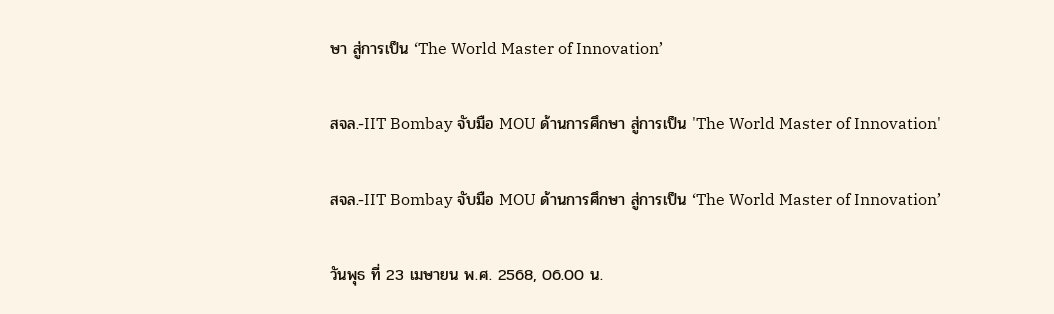ษา สู่การเป็น ‘The World Master of Innovation’

สจล.-IIT Bombay จับมือ MOU ด้านการศึกษา สู่การเป็น 'The World Master of Innovation'

สจล.-IIT Bombay จับมือ MOU ด้านการศึกษา สู่การเป็น ‘The World Master of Innovation’

วันพุธ ที่ 23 เมษายน พ.ศ. 2568, 06.00 น.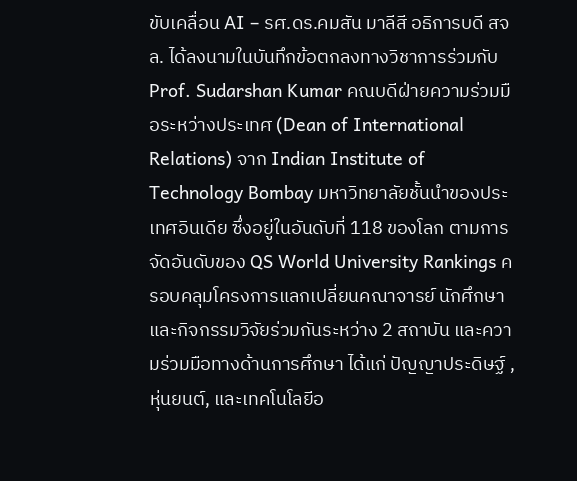ขับเคลื่อน AI – รศ.ดร.คมสัน มาลีสี อธิการบดี สจล. ได้ลงนามในบันทึกข้อตกลงทางวิชาการร่วมกับ Prof. Sudarshan Kumar คณบดีฝ่ายความร่วมมือระหว่างประเทศ (Dean of International Relations) จาก Indian Institute of Technology Bombay มหาวิทยาลัยชั้นนำของประเทศอินเดีย ซึ่งอยู่ในอันดับที่ 118 ของโลก ตามการจัดอันดับของ QS World University Rankings ครอบคลุมโครงการแลกเปลี่ยนคณาจารย์ นักศึกษา และกิจกรรมวิจัยร่วมกันระหว่าง 2 สถาบัน และความร่วมมือทางด้านการศึกษา ได้แก่ ปัญญาประดิษฐ์ , หุ่นยนต์, และเทคโนโลยีอ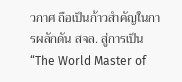วกาศ ถือเป็นก้าวสำคัญในการผลักดัน สจล. สู่การเป็น “The World Master of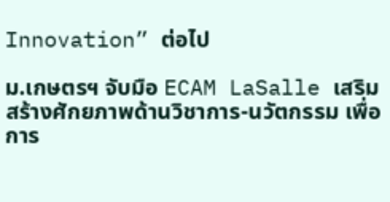Innovation” ต่อไป

ม.เกษตรฯ จับมือ ECAM LaSalle เสริมสร้างศักยภาพด้านวิชาการ-นวัตกรรม เพื่อการ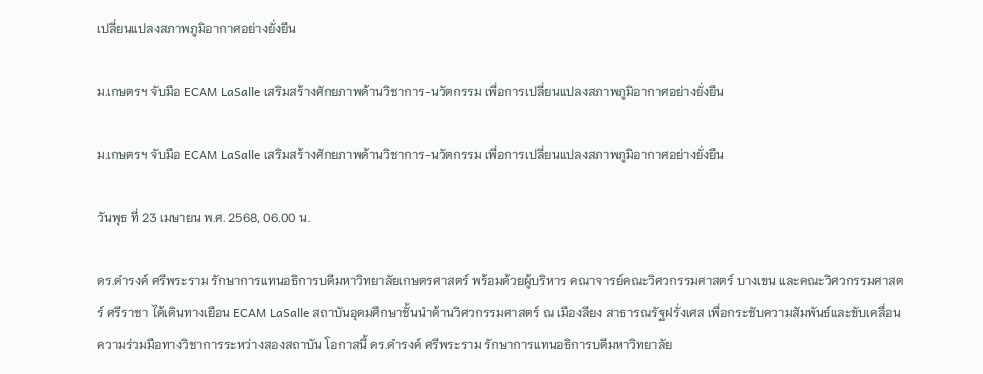เปลี่ยนแปลงสภาพภูมิอากาศอย่างยั่งยืน

ม.เกษตรฯ จับมือ ECAM LaSalle เสริมสร้างศักยภาพด้านวิชาการ-นวัตกรรม เพื่อการเปลี่ยนแปลงสภาพภูมิอากาศอย่างยั่งยืน

ม.เกษตรฯ จับมือ ECAM LaSalle เสริมสร้างศักยภาพด้านวิชาการ-นวัตกรรม เพื่อการเปลี่ยนแปลงสภาพภูมิอากาศอย่างยั่งยืน

วันพุธ ที่ 23 เมษายน พ.ศ. 2568, 06.00 น.

ดร.ดำรงค์ ศรีพระราม รักษาการแทนอธิการบดีมหาวิทยาลัยเกษตรศาสตร์ พร้อมด้วยผู้บริหาร คณาจารย์คณะวิศวกรรมศาสตร์ บางเขน และคณะวิศวกรรมศาสตร์ ศรีราชา ได้เดินทางเยือน ECAM LaSalle สถาบันอุดมศึกษาชั้นนำด้านวิศวกรรมศาสตร์ ณ เมืองลียง สาธารณรัฐฝรั่งเศส เพื่อกระชับความสัมพันธ์และขับเคลื่อนความร่วมมือทางวิชาการระหว่างสองสถาบัน โอกาสนี้ ดร.ดำรงค์ ศรีพระราม รักษาการแทนอธิการบดีมหาวิทยาลัย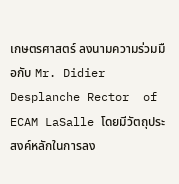เกษตรศาสตร์ ลงนามความร่วมมือกับ Mr. Didier  Desplanche Rector  of ECAM LaSalle โดยมีวัตถุประสงค์หลักในการลง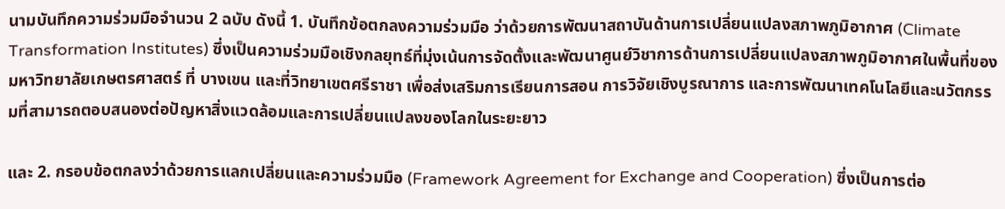นามบันทึกความร่วมมือจำนวน 2 ฉบับ ดังนี้ 1. บันทึกข้อตกลงความร่วมมือ ว่าด้วยการพัฒนาสถาบันด้านการเปลี่ยนแปลงสภาพภูมิอากาศ (Climate Transformation Institutes) ซึ่งเป็นความร่วมมือเชิงกลยุทธ์ที่มุ่งเน้นการจัดตั้งและพัฒนาศูนย์วิชาการด้านการเปลี่ยนแปลงสภาพภูมิอากาศในพื้นที่ของมหาวิทยาลัยเกษตรศาสตร์ ที่ บางเขน และที่วิทยาเขตศรีราชา เพื่อส่งเสริมการเรียนการสอน การวิจัยเชิงบูรณาการ และการพัฒนาเทคโนโลยีและนวัตกรรมที่สามารถตอบสนองต่อปัญหาสิ่งแวดล้อมและการเปลี่ยนแปลงของโลกในระยะยาว

และ 2. กรอบข้อตกลงว่าด้วยการแลกเปลี่ยนและความร่วมมือ (Framework Agreement for Exchange and Cooperation) ซึ่งเป็นการต่อ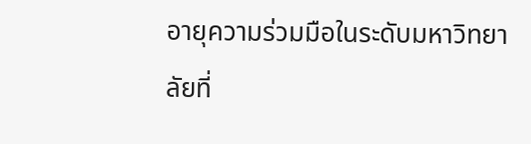อายุความร่วมมือในระดับมหาวิทยาลัยที่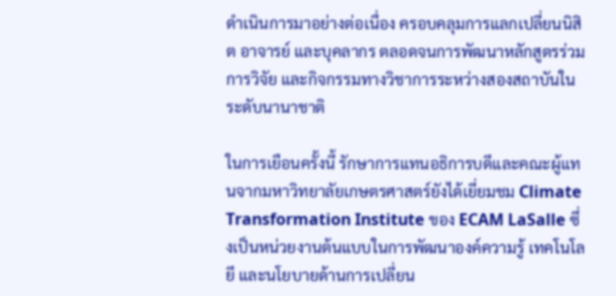ดำเนินการมาอย่างต่อเนื่อง ครอบคลุมการแลกเปลี่ยนนิสิต อาจารย์ และบุคลากร ตลอดจนการพัฒนาหลักสูตรร่วม การวิจัย และกิจกรรมทางวิชาการระหว่างสองสถาบันในระดับนานาชาติ

ในการเยือนครั้งนี้ รักษาการแทนอธิการบดีและคณะผู้แทนจากมหาวิทยาลัยเกษตรศาสตร์ยังได้เยี่ยมชม Climate Transformation Institute ของ ECAM LaSalle ซึ่งเป็นหน่วยงานต้นแบบในการพัฒนาองค์ความรู้ เทคโนโลยี และนโยบายด้านการเปลี่ยน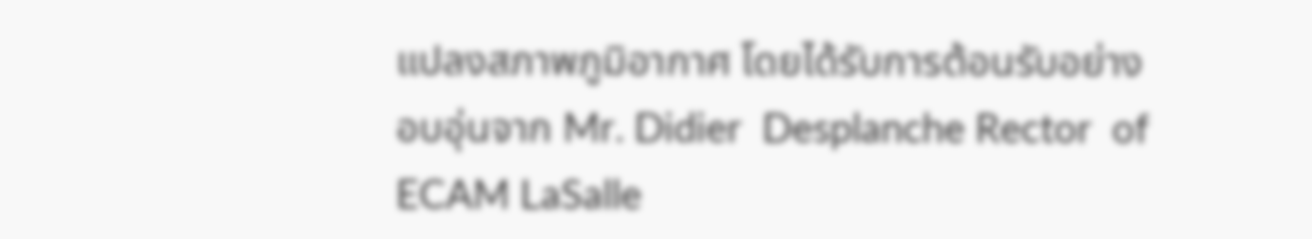แปลงสภาพภูมิอากาศ โดยได้รับการต้อนรับอย่างอบอุ่นจาก Mr. Didier  Desplanche Rector  of ECAM LaSalle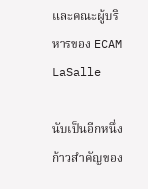และคณะผู้บริหารของ ECAM LaSalle

นับเป็นอีกหนึ่งก้าวสำคัญของ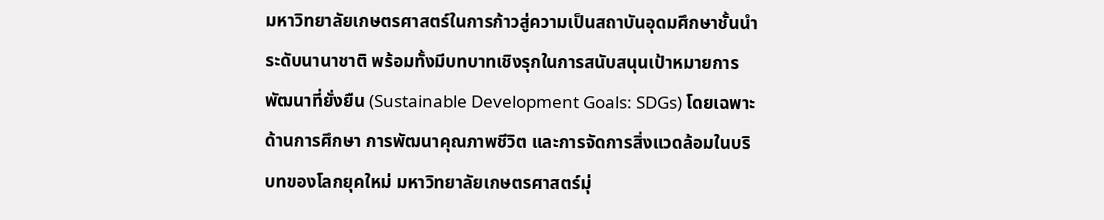มหาวิทยาลัยเกษตรศาสตร์ในการก้าวสู่ความเป็นสถาบันอุดมศึกษาชั้นนำระดับนานาชาติ พร้อมทั้งมีบทบาทเชิงรุกในการสนับสนุนเป้าหมายการพัฒนาที่ยั่งยืน (Sustainable Development Goals: SDGs) โดยเฉพาะด้านการศึกษา การพัฒนาคุณภาพชีวิต และการจัดการสิ่งแวดล้อมในบริบทของโลกยุคใหม่ มหาวิทยาลัยเกษตรศาสตร์มุ่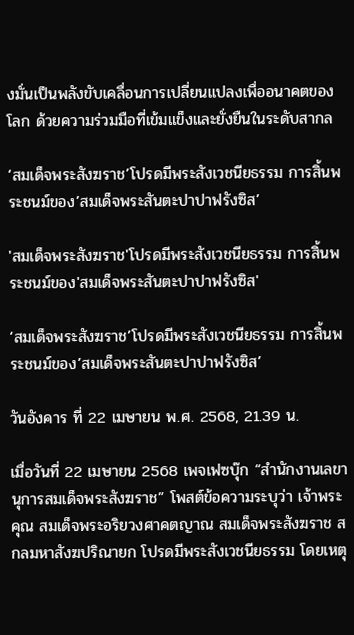งมั่นเป็นพลังขับเคลื่อนการเปลี่ยนแปลงเพื่ออนาคตของโลก ด้วยความร่วมมือที่เข้มแข็งและยั่งยืนในระดับสากล

‘สมเด็จพระสังฆราช’โปรดมีพระสังเวชนียธรรม การสิ้นพระชนม์ของ’สมเด็จพระสันตะปาปาฟรังซิส’

'สมเด็จพระสังฆราช'โปรดมีพระสังเวชนียธรรม การสิ้นพระชนม์ของ'สมเด็จพระสันตะปาปาฟรังซิส'

‘สมเด็จพระสังฆราช’โปรดมีพระสังเวชนียธรรม การสิ้นพระชนม์ของ’สมเด็จพระสันตะปาปาฟรังซิส’

วันอังคาร ที่ 22 เมษายน พ.ศ. 2568, 21.39 น.

เมื่อวันที่ 22 เมษายน 2568 เพจเฟซบุ๊ก “สำนักงานเลขานุการสมเด็จพระสังฆราช” โพสต์ข้อความระบุว่า เจ้าพระคุณ สมเด็จพระอริยวงศาคตญาณ สมเด็จพระสังฆราช สกลมหาสังฆปริณายก โปรดมีพระสังเวชนียธรรม โดยเหตุ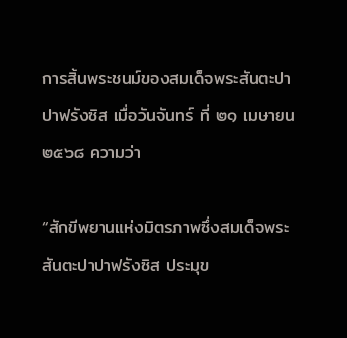การสิ้นพระชนม์ของสมเด็จพระสันตะปาปาฟรังซิส เมื่อวันจันทร์ ที่ ๒๑ เมษายน ๒๕๖๘ ความว่า

“สักขีพยานแห่งมิตรภาพซึ่งสมเด็จพระสันตะปาปาฟรังซิส ประมุข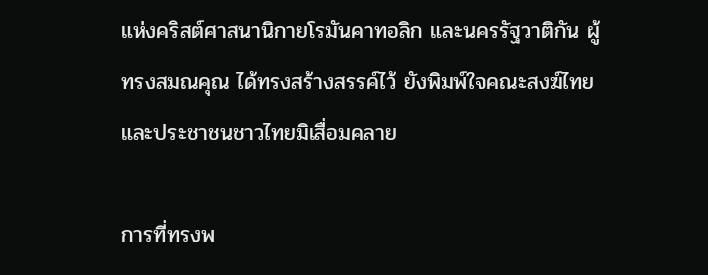แห่งคริสต์ศาสนานิกายโรมันคาทอลิก และนครรัฐวาติกัน ผู้ทรงสมณคุณ ได้ทรงสร้างสรรค์ไว้ ยังพิมพ์ใจคณะสงฆ์ไทย และประชาชนชาวไทยมิเสื่อมคลาย

การที่ทรงพ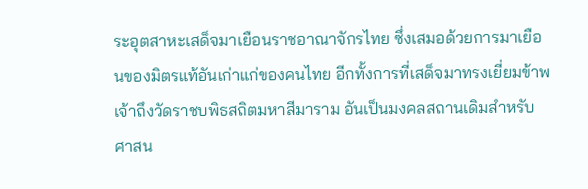ระอุตสาหะเสด็จมาเยือนราชอาณาจักรไทย ซึ่งเสมอด้วยการมาเยือนของมิตรแท้อันเก่าแก่ของคนไทย อีกทั้งการที่เสด็จมาทรงเยี่ยมข้าพเจ้าถึงวัดราชบพิธสถิตมหาสีมาราม อันเป็นมงคลสถานเดิมสำหรับศาสน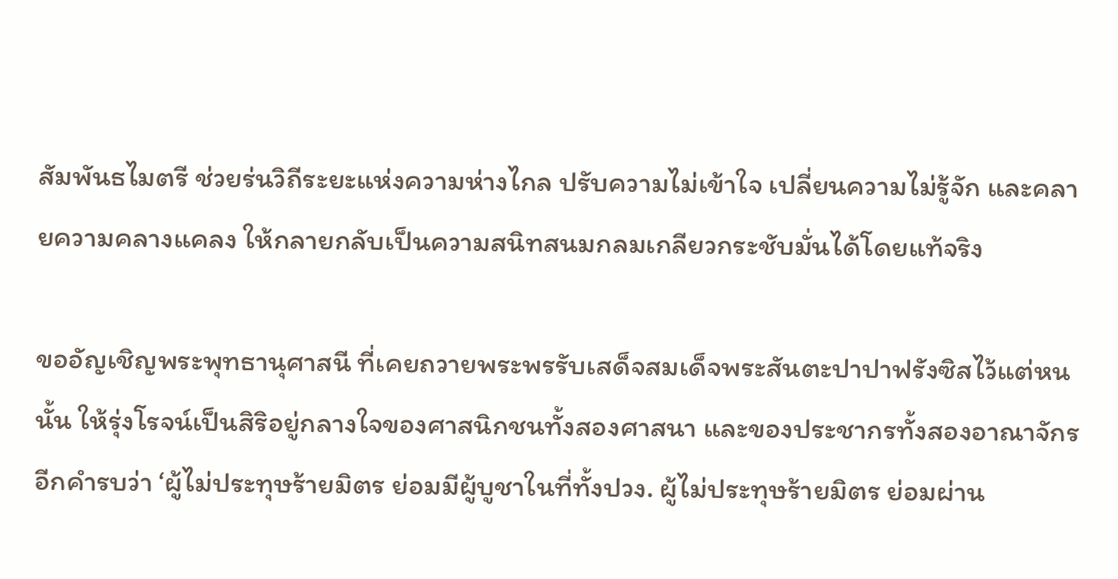สัมพันธไมตรี ช่วยร่นวิถีระยะแห่งความห่างไกล ปรับความไม่เข้าใจ เปลี่ยนความไม่รู้จัก และคลายความคลางแคลง ให้กลายกลับเป็นความสนิทสนมกลมเกลียวกระชับมั่นได้โดยแท้จริง

ขออัญเชิญพระพุทธานุศาสนี ที่เคยถวายพระพรรับเสด็จสมเด็จพระสันตะปาปาฟรังซิสไว้แต่หนนั้น ให้รุ่งโรจน์เป็นสิริอยู่กลางใจของศาสนิกชนทั้งสองศาสนา และของประชากรทั้งสองอาณาจักรอีกคำรบว่า ‘ผู้ไม่ประทุษร้ายมิตร ย่อมมีผู้บูชาในที่ทั้งปวง. ผู้ไม่ประทุษร้ายมิตร ย่อมผ่าน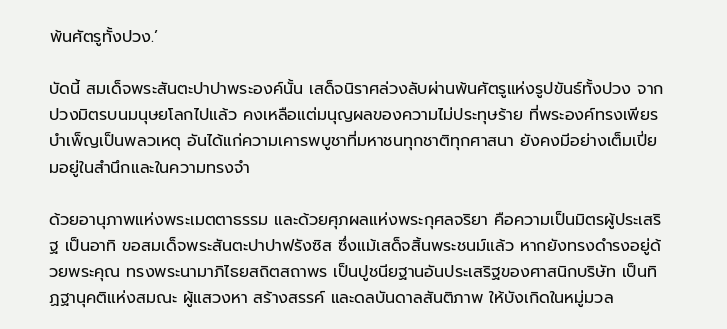พ้นศัตรูทั้งปวง.’

บัดนี้ สมเด็จพระสันตะปาปาพระองค์นั้น เสด็จนิราศล่วงลับผ่านพ้นศัตรูแห่งรูปขันธ์ทั้งปวง จากปวงมิตรบนมนุษยโลกไปแล้ว คงเหลือแต่มนุญผลของความไม่ประทุษร้าย ที่พระองค์ทรงเพียรบำเพ็ญเป็นพลวเหตุ อันได้แก่ความเคารพบูชาที่มหาชนทุกชาติทุกศาสนา ยังคงมีอย่างเต็มเปี่ยมอยู่ในสำนึกและในความทรงจำ

ด้วยอานุภาพแห่งพระเมตตาธรรม และด้วยศุภผลแห่งพระกุศลจริยา คือความเป็นมิตรผู้ประเสริฐ เป็นอาทิ ขอสมเด็จพระสันตะปาปาฟรังซิส ซึ่งแม้เสด็จสิ้นพระชนม์แล้ว หากยังทรงดำรงอยู่ด้วยพระคุณ ทรงพระนามาภิไธยสถิตสถาพร เป็นปูชนียฐานอันประเสริฐของศาสนิกบริษัท เป็นทิฏฐานุคติแห่งสมณะ ผู้แสวงหา สร้างสรรค์ และดลบันดาลสันติภาพ ให้บังเกิดในหมู่มวล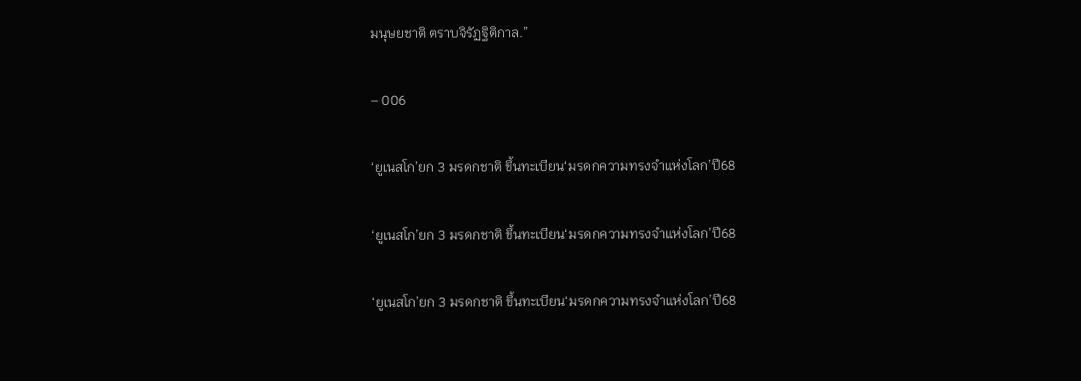มนุษยชาติ ตราบจิรัฏฐิติกาล.”

– 006

‘ยูเนสโก’ยก 3 มรดกชาติ ขึ้นทะเบียน‘มรดกความทรงจำแห่งโลก’ปี68

‘ยูเนสโก’ยก 3 มรดกชาติ ขึ้นทะเบียน‘มรดกความทรงจำแห่งโลก’ปี68

‘ยูเนสโก’ยก 3 มรดกชาติ ขึ้นทะเบียน‘มรดกความทรงจำแห่งโลก’ปี68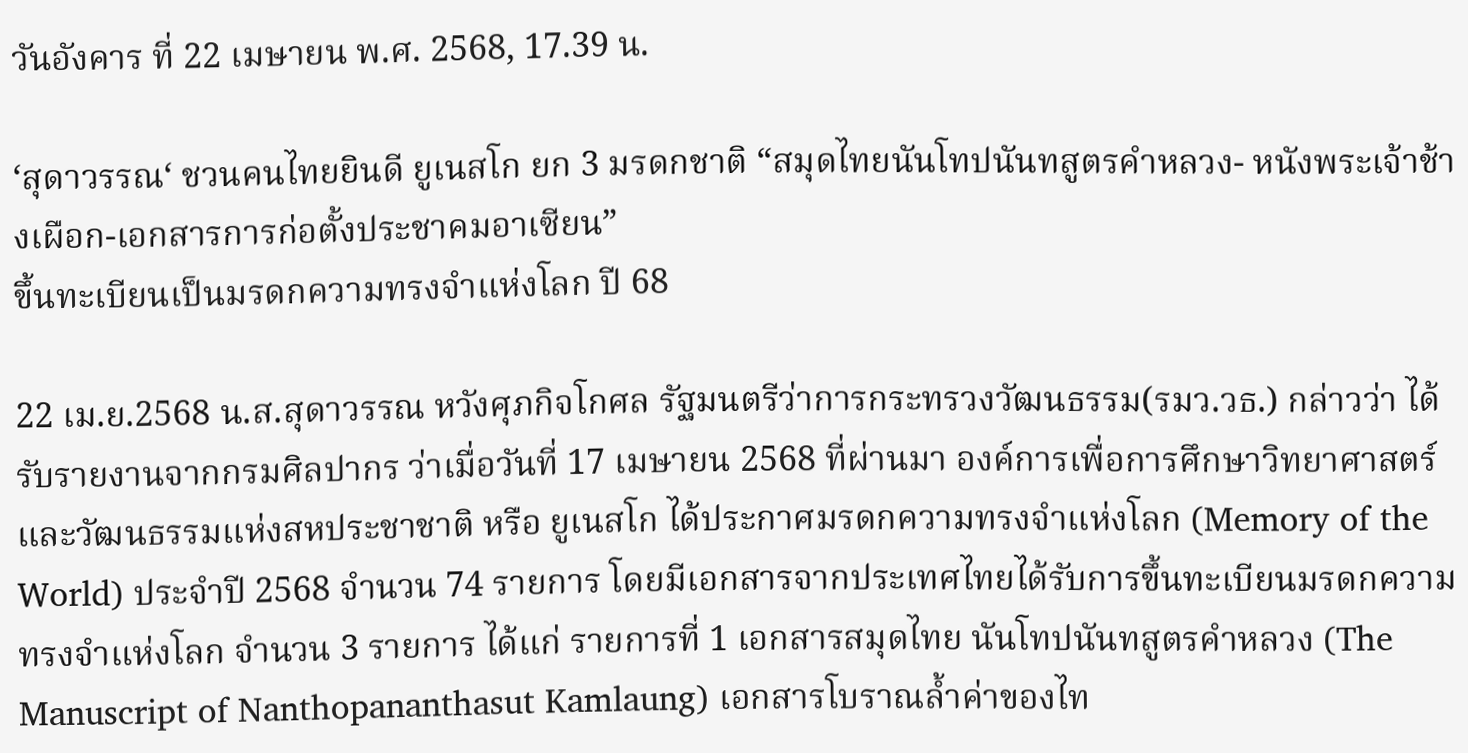วันอังคาร ที่ 22 เมษายน พ.ศ. 2568, 17.39 น.

‘สุดาวรรณ‘ ชวนคนไทยยินดี ยูเนสโก ยก 3 มรดกชาติ “สมุดไทยนันโทปนันทสูตรคำหลวง- หนังพระเจ้าช้างเผือก-เอกสารการก่อตั้งประชาคมอาเซียน”
ขึ้นทะเบียนเป็นมรดกความทรงจำแห่งโลก ปี 68

22 เม.ย.2568 น.ส.สุดาวรรณ หวังศุภกิจโกศล รัฐมนตรีว่าการกระทรวงวัฒนธรรม(รมว.วธ.) กล่าวว่า ได้รับรายงานจากกรมศิลปากร ว่าเมื่อวันที่ 17 เมษายน 2568 ที่ผ่านมา องค์การเพื่อการศึกษาวิทยาศาสตร์ และวัฒนธรรมแห่งสหประชาชาติ หรือ ยูเนสโก ได้ประกาศมรดกความทรงจำแห่งโลก (Memory of the World) ประจำปี 2568 จำนวน 74 รายการ โดยมีเอกสารจากประเทศไทยได้รับการขึ้นทะเบียนมรดกความทรงจำแห่งโลก จำนวน 3 รายการ ได้แก่ รายการที่ 1 เอกสารสมุดไทย นันโทปนันทสูตรคำหลวง (The Manuscript of Nanthopananthasut Kamlaung) เอกสารโบราณล้ำค่าของไท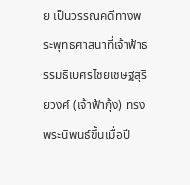ย เป็นวรรณคดีทางพระพุทธศาสนาที่เจ้าฟ้าธรรมธิเบศรไชยเชษฐสุริยวงศ์ (เจ้าฟ้ากุ้ง) ทรงพระนิพนธ์ขึ้นเมื่อปี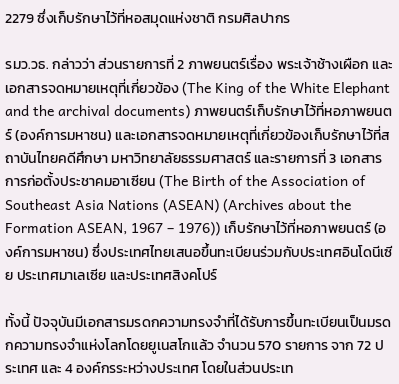2279 ซึ่งเก็บรักษาไว้ที่หอสมุดแห่งชาติ กรมศิลปากร

รมว.วธ. กล่าวว่า ส่วนรายการที่ 2 ภาพยนตร์เรื่อง พระเจ้าช้างเผือก และเอกสารจดหมายเหตุที่เกี่ยวข้อง (The King of the White Elephant and the archival documents) ภาพยนตร์เก็บรักษาไว้ที่หอภาพยนตร์ (องค์การมหาชน) และเอกสารจดหมายเหตุที่เกี่ยวข้องเก็บรักษาไว้ที่สถาบันไทยคดีศึกษา มหาวิทยาลัยธรรมศาสตร์ และรายการที่ 3 เอกสารการก่อตั้งประชาคมอาเซียน (The Birth of the Association of Southeast Asia Nations (ASEAN) (Archives about the Formation ASEAN, 1967 – 1976)) เก็บรักษาไว้ที่หอภาพยนตร์ (องค์การมหาชน) ซึ่งประเทศไทยเสนอขึ้นทะเบียนร่วมกับประเทศอินโดนีเซีย ประเทศมาเลเซีย และประเทศสิงคโปร์

ทั้งนี้ ปัจจุบันมีเอกสารมรดกความทรงจำที่ได้รับการขึ้นทะเบียนเป็นมรดกความทรงจำแห่งโลกโดยยูเนสโกแล้ว จำนวน 570 รายการ จาก 72 ประเทศ และ 4 องค์กรระหว่างประเทศ โดยในส่วนประเท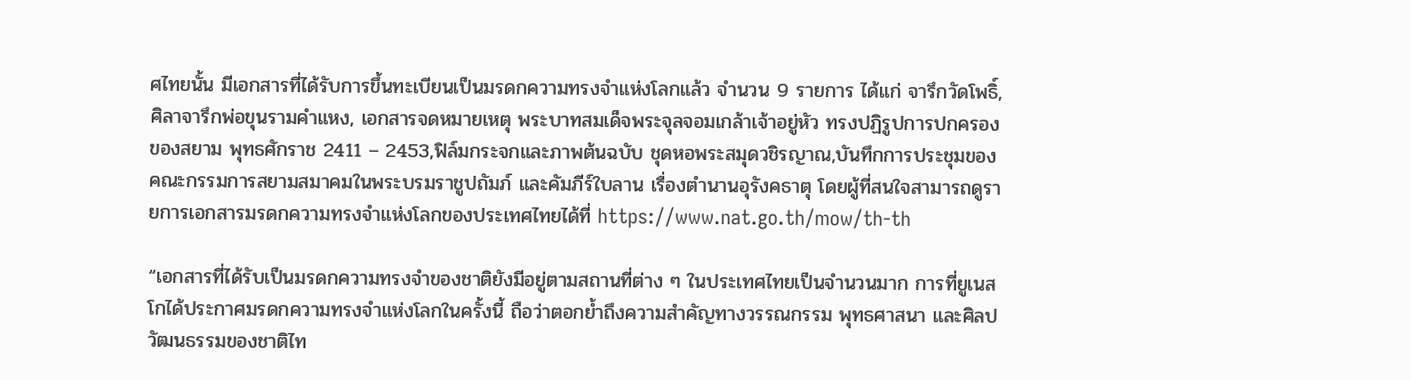ศไทยนั้น มีเอกสารที่ได้รับการขึ้นทะเบียนเป็นมรดกความทรงจำแห่งโลกแล้ว จำนวน 9 รายการ ได้แก่ จารึกวัดโพธิ์, ศิลาจารึกพ่อขุนรามคำแหง, เอกสารจดหมายเหตุ พระบาทสมเด็จพระจุลจอมเกล้าเจ้าอยู่หัว ทรงปฏิรูปการปกครองของสยาม พุทธศักราช 2411 – 2453,ฟิล์มกระจกและภาพต้นฉบับ ชุดหอพระสมุดวชิรญาณ,บันทึกการประชุมของคณะกรรมการสยามสมาคมในพระบรมราชูปถัมภ์ และคัมภีร์ใบลาน เรื่องตำนานอุรังคธาตุ โดยผู้ที่สนใจสามารถดูรายการเอกสารมรดกความทรงจำแห่งโลกของประเทศไทยได้ที่ https://www.nat.go.th/mow/th-th

“เอกสารที่ได้รับเป็นมรดกความทรงจำของชาติยังมีอยู่ตามสถานที่ต่าง ๆ ในประเทศไทยเป็นจำนวนมาก การที่ยูเนสโกได้ประกาศมรดกความทรงจำแห่งโลกในครั้งนี้ ถือว่าตอกย้ำถึงความสำคัญทางวรรณกรรม พุทธศาสนา และศิลปวัฒนธรรมของชาติไท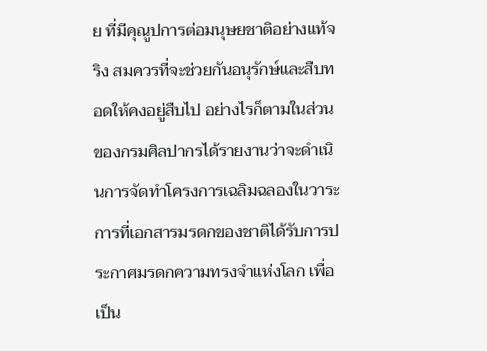ย ที่มีคุณูปการต่อมนุษยชาติอย่างแท้จริง สมควรที่จะช่วยกันอนุรักษ์และสืบทอดให้คงอยู่สืบไป อย่างไรก็ตามในส่วนของกรมศิลปากรได้รายงานว่าจะดำเนินการจัดทำโครงการเฉลิมฉลองในวาระการที่เอกสารมรดกของชาติได้รับการประกาศมรดกความทรงจำแห่งโลก เพื่อเป็น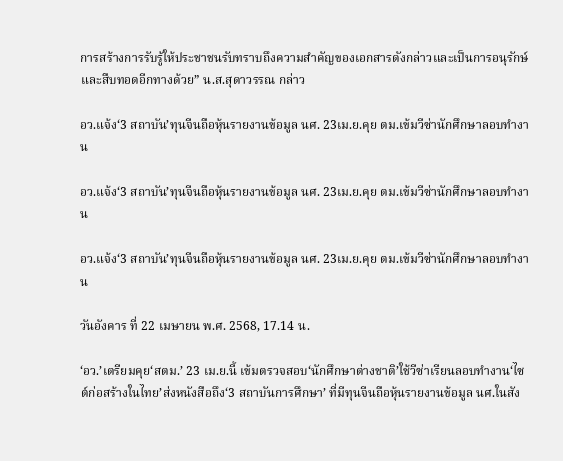การสร้างการรับรู้ให้ประชาชนรับทราบถึงความสำคัญของเอกสารดังกล่าวและเป็นการอนุรักษ์และสืบทอดอีกทางด้วย” น.ส.สุดาวรรณ กล่าว

อว.แจ้ง‘3 สถาบัน’ทุนจีนถือหุ้นรายงานข้อมูล นศ. 23เม.ย.คุย ตม.เข้มวีซ่านักศึกษาลอบทำงาน

อว.แจ้ง‘3 สถาบัน’ทุนจีนถือหุ้นรายงานข้อมูล นศ. 23เม.ย.คุย ตม.เข้มวีซ่านักศึกษาลอบทำงาน

อว.แจ้ง‘3 สถาบัน’ทุนจีนถือหุ้นรายงานข้อมูล นศ. 23เม.ย.คุย ตม.เข้มวีซ่านักศึกษาลอบทำงาน

วันอังคาร ที่ 22 เมษายน พ.ศ. 2568, 17.14 น.

‘อว.’เตรียมคุย‘สตม.’ 23 เม.ย.นี้ เข้มตรวจสอบ‘นักศึกษาต่างชาติ’ใช้วีซ่าเรียนลอบทำงาน‘ไซต์ก่อสร้างในไทย’ส่งหนังสือถึง‘3 สถาบันการศึกษา’ ที่มีทุนจีนถือหุ้นรายงานข้อมูล นศ.ในสัง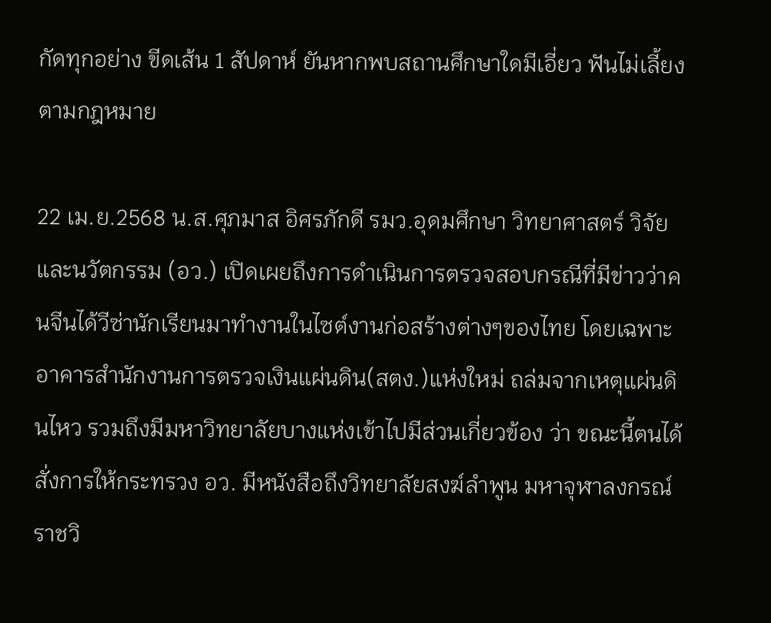กัดทุกอย่าง ขีดเส้น 1 สัปดาห์ ยันหากพบสถานศึกษาใดมีเอี่ยว ฟันไม่เลี้ยงตามกฎหมาย

22 เม.ย.2568 น.ส.ศุภมาส อิศรภักดี รมว.อุดมศึกษา วิทยาศาสตร์ วิจัยและนวัตกรรม (อว.) เปิดเผยถึงการดำเนินการตรวจสอบกรณีที่มีข่าวว่าคนจีนได้วีซ่านักเรียนมาทำงานในไซต์งานก่อสร้างต่างๆของไทย โดยเฉพาะอาคารสำนักงานการตรวจเงินแผ่นดิน(สตง.)แห่งใหม่ ถล่มจากเหตุแผ่นดินไหว รวมถึงมีมหาวิทยาลัยบางแห่งเข้าไปมีส่วนเกี่ยวข้อง ว่า ขณะนี้ตนได้สั่งการให้กระทรวง อว. มีหนังสือถึงวิทยาลัยสงฆ์ลำพูน มหาจุฬาลงกรณ์ราชวิ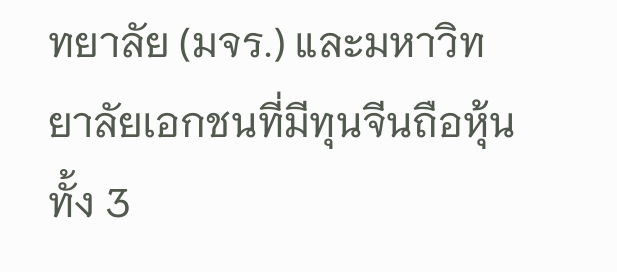ทยาลัย (มจร.) และมหาวิทยาลัยเอกชนที่มีทุนจีนถือหุ้นทั้ง 3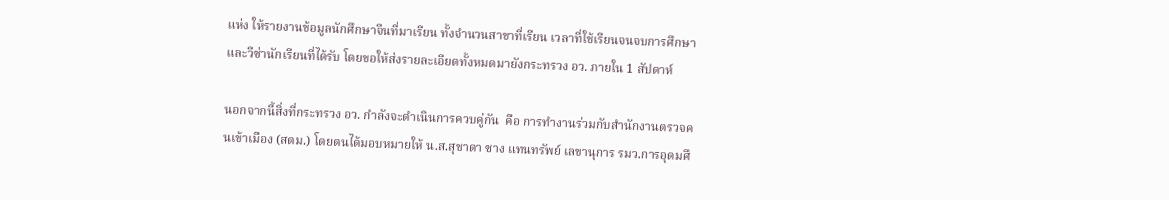แห่ง ให้รายงานข้อมูลนักศึกษาจีนที่มาเรียน ทั้งจำนวนสาขาที่เรียน เวลาที่ใช้เรียนจนจบการศึกษา และวีซ่านักเรียนที่ได้รับ โดยขอให้ส่งรายละเอียดทั้งหมดมายังกระทรวง อว. ภายใน 1 สัปดาห์

นอกจากนี้สิ่งที่กระทรวง อว. กำลังจะดำเนินการควบคู่กัน  คือ การทำงานร่วมกับสำนักงานตรวจคนเข้าเมือง (สตม.) โดยตนได้มอบหมายให้ น.ส.สุชาดา ซาง แทนทรัพย์ เลขานุการ รมว.การอุดมศึ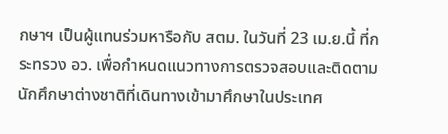กษาฯ เป็นผู้แทนร่วมหารือกับ สตม. ในวันที่ 23 เม.ย.นี้ ที่กระทรวง อว. เพื่อกำหนดแนวทางการตรวจสอบและติดตามนักศึกษาต่างชาติที่เดินทางเข้ามาศึกษาในประเทศ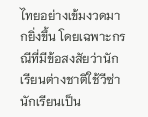ไทยอย่างเข้มงวดมากยิ่งขึ้น โดยเฉพาะกรณีที่มีข้อสงสัยว่านักเรียนต่างชาติใช้วีซ่านักเรียนเป็น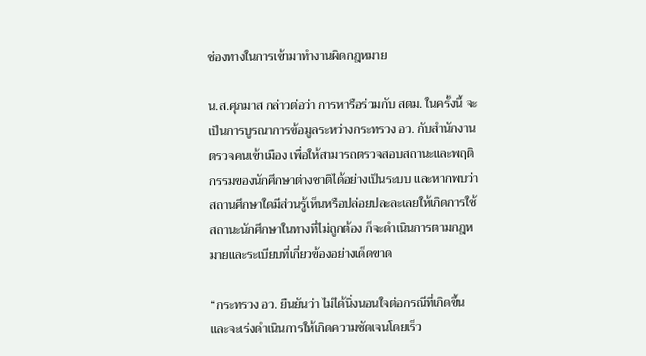ช่องทางในการเข้ามาทำงานผิดกฎหมาย

น.ส.ศุภมาส กล่าวต่อว่า การหารือร่วมกับ สตม. ในครั้งนี้ จะเป็นการบูรณาการข้อมูลระหว่างกระทรวง อว. กับสำนักงานตรวจคนเข้าเมือง เพื่อให้สามารถตรวจสอบสถานะและพฤติกรรมของนักศึกษาต่างชาติได้อย่างเป็นระบบ และหากพบว่าสถานศึกษาใดมีส่วนรู้เห็นหรือปล่อยปละละเลยให้เกิดการใช้สถานะนักศึกษาในทางที่ไม่ถูกต้อง ก็จะดำเนินการตามกฎหมายและระเบียบที่เกี่ยวข้องอย่างเด็ดขาด

“กระทรวง อว. ยืนยันว่า ไม่ได้นิ่งนอนใจต่อกรณีที่เกิดขึ้น และจะเร่งดำเนินการให้เกิดความชัดเจนโดยเร็ว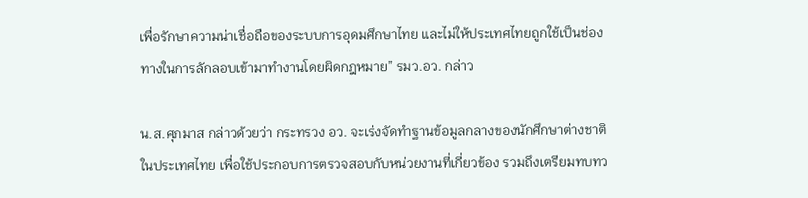เพื่อรักษาความน่าเชื่อถือของระบบการอุดมศึกษาไทย และไม่ให้ประเทศไทยถูกใช้เป็นช่องทางในการลักลอบเข้ามาทำงานโดยผิดกฎหมาย” รมว.อว. กล่าว

น.ส.ศุภมาส กล่าวด้วยว่า กระทรวง อว. จะเร่งจัดทำฐานข้อมูลกลางของนักศึกษาต่างชาติในประเทศไทย เพื่อใช้ประกอบการตรวจสอบกับหน่วยงานที่เกี่ยวข้อง รวมถึงเตรียมทบทว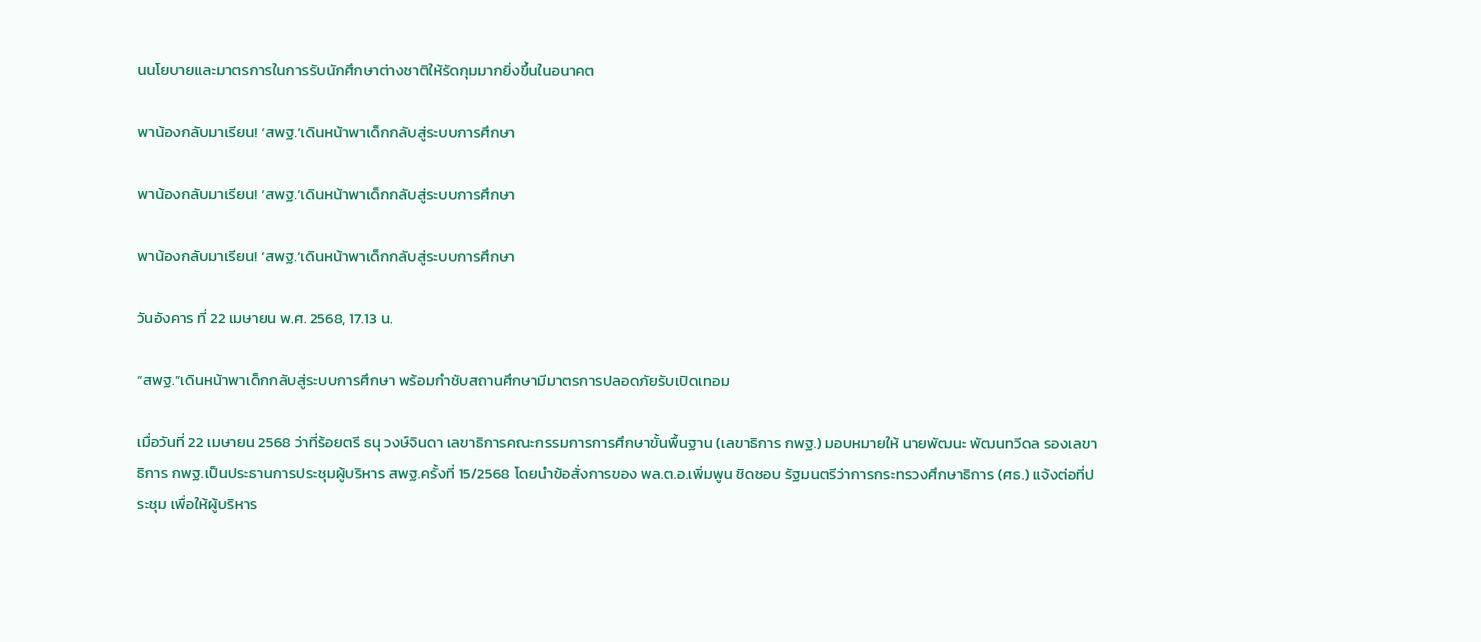นนโยบายและมาตรการในการรับนักศึกษาต่างชาติให้รัดกุมมากยิ่งขึ้นในอนาคต

พาน้องกลับมาเรียน! ‘สพฐ.’เดินหน้าพาเด็กกลับสู่ระบบการศึกษา

พาน้องกลับมาเรียน! ‘สพฐ.’เดินหน้าพาเด็กกลับสู่ระบบการศึกษา

พาน้องกลับมาเรียน! ‘สพฐ.’เดินหน้าพาเด็กกลับสู่ระบบการศึกษา

วันอังคาร ที่ 22 เมษายน พ.ศ. 2568, 17.13 น.

“สพฐ.”เดินหน้าพาเด็กกลับสู่ระบบการศึกษา พร้อมกำชับสถานศึกษามีมาตรการปลอดภัยรับเปิดเทอม

เมื่อวันที่ 22 เมษายน 2568 ว่าที่ร้อยตรี ธนุ วงษ์จินดา เลขาธิการคณะกรรมการการศึกษาขั้นพื้นฐาน (เลขาธิการ กพฐ.) มอบหมายให้ นายพัฒนะ พัฒนทวีดล รองเลขาธิการ กพฐ.เป็นประธานการประชุมผู้บริหาร สพฐ.ครั้งที่ 15/2568 โดยนำข้อสั่งการของ พล.ต.อ.เพิ่มพูน ชิดชอบ รัฐมนตรีว่าการกระทรวงศึกษาธิการ (ศธ.) แจ้งต่อที่ประชุม เพื่อให้ผู้บริหาร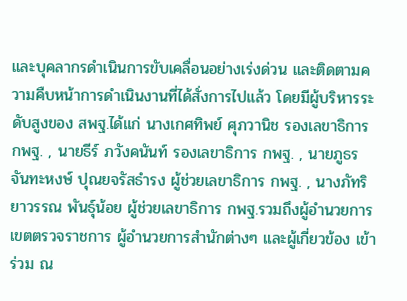และบุคลากรดำเนินการขับเคลื่อนอย่างเร่งด่วน และติดตามความคืบหน้าการดำเนินงานที่ได้สั่งการไปแล้ว โดยมีผู้บริหารระดับสูงของ สพฐ.ได้แก่ นางเกศทิพย์ ศุภวานิช รองเลขาธิการ กพฐ. , นายธีร์ ภวังคนันท์ รองเลขาธิการ กพฐ. , นายภูธร จันทะหงษ์ ปุณยจรัสธำรง ผู้ช่วยเลขาธิการ กพฐ. , นางภัทริยาวรรณ พันธุ์น้อย ผู้ช่วยเลขาธิการ กพฐ.รวมถึงผู้อำนวยการเขตตรวจราชการ ผู้อำนวยการสำนักต่างๆ และผู้เกี่ยวข้อง เข้าร่วม ณ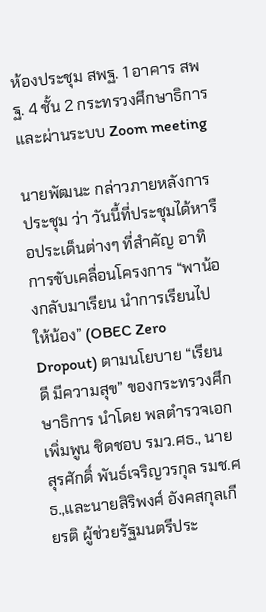ห้องประชุม สพฐ. 1 อาคาร สพฐ. 4 ชั้น 2 กระทรวงศึกษาธิการ และผ่านระบบ Zoom meeting

นายพัฒนะ กล่าวภายหลังการประชุม ว่า วันนี้ที่ประชุมได้หารือประเด็นต่างๆ ที่สำคัญ อาทิ การขับเคลื่อนโครงการ “พาน้องกลับมาเรียน นำการเรียนไปให้น้อง” (OBEC Zero Dropout) ตามนโยบาย “เรียนดี มีความสุข” ของกระทรวงศึกษาธิการ นำโดย พลตำรวจเอก เพิ่มพูน ชิดชอบ รมว.ศธ., นายสุรศักดิ์ พันธ์เจริญวรกุล รมช.ศธ.,และนายสิริพงศ์ อังคสกุลเกียรติ ผู้ช่วยรัฐมนตรีประ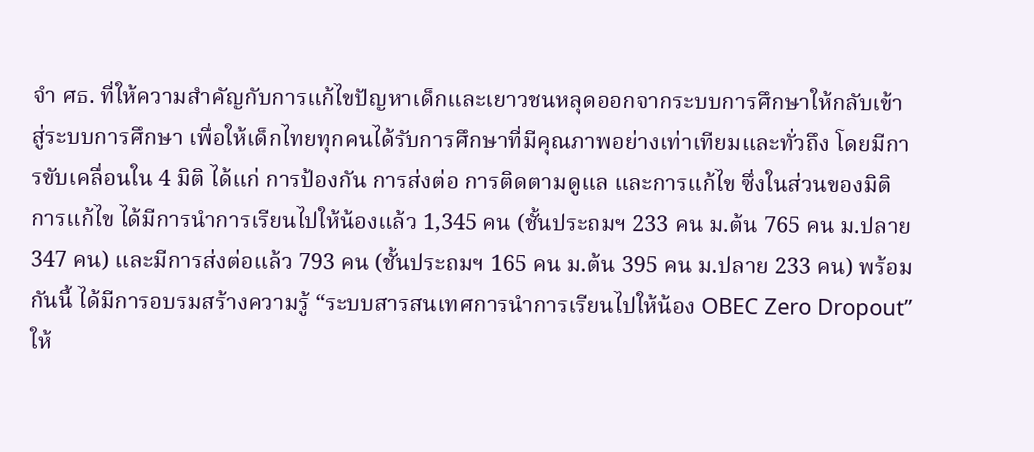จำ ศธ. ที่ให้ความสำคัญกับการแก้ไขปัญหาเด็กและเยาวชนหลุดออกจากระบบการศึกษาให้กลับเข้าสู่ระบบการศึกษา เพื่อให้เด็กไทยทุกคนได้รับการศึกษาที่มีคุณภาพอย่างเท่าเทียมและทั่วถึง โดยมีการขับเคลื่อนใน 4 มิติ ได้แก่ การป้องกัน การส่งต่อ การติดตามดูแล และการแก้ไข ซึ่งในส่วนของมิติการแก้ไข ได้มีการนำการเรียนไปให้น้องแล้ว 1,345 คน (ชั้นประถมฯ 233 คน ม.ต้น 765 คน ม.ปลาย 347 คน) และมีการส่งต่อแล้ว 793 คน (ชั้นประถมฯ 165 คน ม.ต้น 395 คน ม.ปลาย 233 คน) พร้อมกันนี้ ได้มีการอบรมสร้างความรู้ “ระบบสารสนเทศการนำการเรียนไปให้น้อง OBEC Zero Dropout” ให้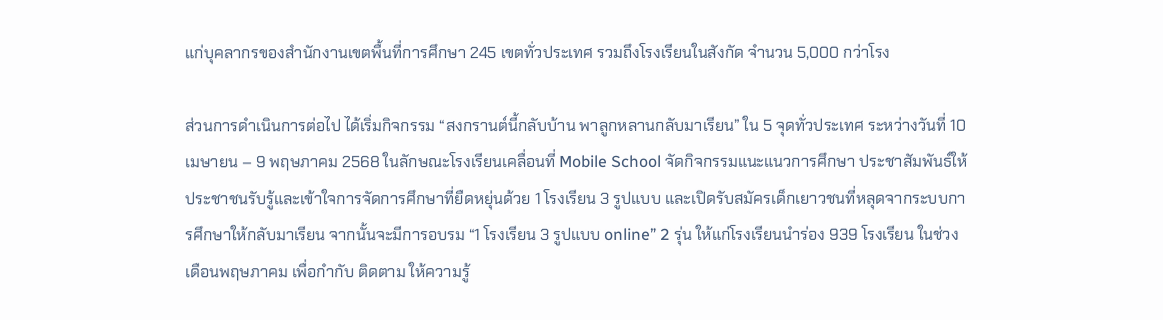แก่บุคลากรของสำนักงานเขตพื้นที่การศึกษา 245 เขตทั่วประเทศ รวมถึงโรงเรียนในสังกัด จำนวน 5,000 กว่าโรง

ส่วนการดำเนินการต่อไป ได้เริ่มกิจกรรม “สงกรานต์นี้กลับบ้าน พาลูกหลานกลับมาเรียน” ใน 5 จุดทั่วประเทศ ระหว่างวันที่ 10 เมษายน – 9 พฤษภาคม 2568 ในลักษณะโรงเรียนเคลื่อนที่ Mobile School จัดกิจกรรมแนะแนวการศึกษา ประชาสัมพันธ์ให้ประชาชนรับรู้และเข้าใจการจัดการศึกษาที่ยืดหยุ่นด้วย 1 โรงเรียน 3 รูปแบบ และเปิดรับสมัครเด็กเยาวชนที่หลุดจากระบบการศึกษาให้กลับมาเรียน จากนั้นจะมีการอบรม “1 โรงเรียน 3 รูปแบบ online” 2 รุ่น ให้แก่โรงเรียนนำร่อง 939 โรงเรียน ในช่วงเดือนพฤษภาคม เพื่อกำกับ ติดตาม ให้ความรู้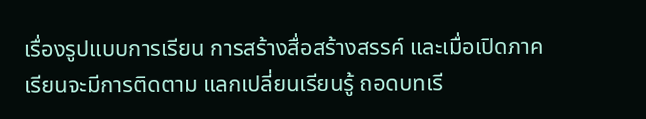เรื่องรูปแบบการเรียน การสร้างสื่อสร้างสรรค์ และเมื่อเปิดภาคเรียนจะมีการติดตาม แลกเปลี่ยนเรียนรู้ ถอดบทเรี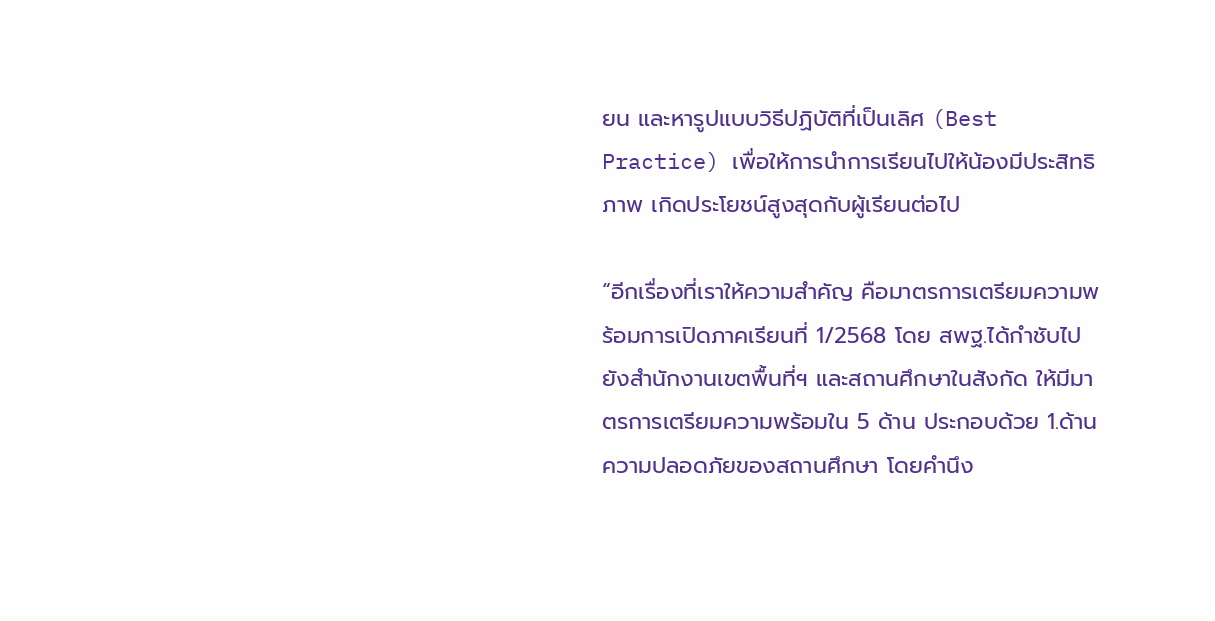ยน และหารูปแบบวิธีปฏิบัติที่เป็นเลิศ (Best Practice) เพื่อให้การนำการเรียนไปให้น้องมีประสิทธิภาพ เกิดประโยชน์สูงสุดกับผู้เรียนต่อไป

“อีกเรื่องที่เราให้ความสำคัญ คือมาตรการเตรียมความพร้อมการเปิดภาคเรียนที่ 1/2568 โดย สพฐ.ได้กำชับไปยังสำนักงานเขตพื้นที่ฯ และสถานศึกษาในสังกัด ให้มีมาตรการเตรียมความพร้อมใน 5 ด้าน ประกอบด้วย 1.ด้านความปลอดภัยของสถานศึกษา โดยคำนึง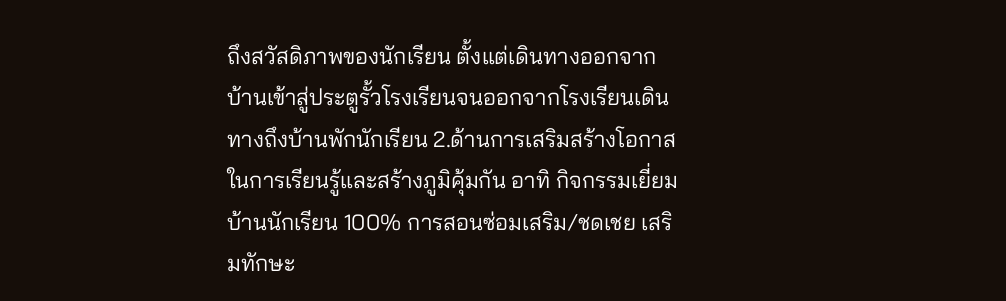ถึงสวัสดิภาพของนักเรียน ตั้งแต่เดินทางออกจากบ้านเข้าสู่ประตูรั้วโรงเรียนจนออกจากโรงเรียนเดินทางถึงบ้านพักนักเรียน 2.ด้านการเสริมสร้างโอกาสในการเรียนรู้และสร้างภูมิคุ้มกัน อาทิ กิจกรรมเยี่ยมบ้านนักเรียน 100% การสอนซ่อมเสริม/ชดเชย เสริมทักษะ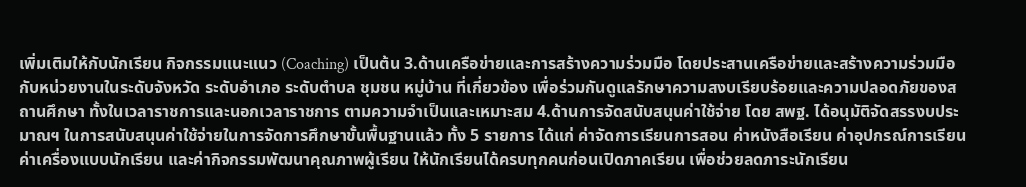เพิ่มเติมให้กับนักเรียน กิจกรรมแนะแนว (Coaching) เป็นต้น 3.ด้านเครือข่ายและการสร้างความร่วมมือ โดยประสานเครือข่ายและสร้างความร่วมมือกับหน่วยงานในระดับจังหวัด ระดับอำเภอ ระดับตำบล ชุมชน หมู่บ้าน ที่เกี่ยวข้อง เพื่อร่วมกันดูแลรักษาความสงบเรียบร้อยและความปลอดภัยของสถานศึกษา ทั้งในเวลาราชการและนอกเวลาราชการ ตามความจำเป็นและเหมาะสม 4.ด้านการจัดสนับสนุนค่าใช้จ่าย โดย สพฐ. ได้อนุมัติจัดสรรงบประมาณฯ ในการสนับสนุนค่าใช้จ่ายในการจัดการศึกษาขั้นพื้นฐานแล้ว ทั้ง 5 รายการ ได้แก่ ค่าจัดการเรียนการสอน ค่าหนังสือเรียน ค่าอุปกรณ์การเรียน ค่าเครื่องแบบนักเรียน และค่ากิจกรรมพัฒนาคุณภาพผู้เรียน ให้นักเรียนได้ครบทุกคนก่อนเปิดภาคเรียน เพื่อช่วยลดภาระนักเรียน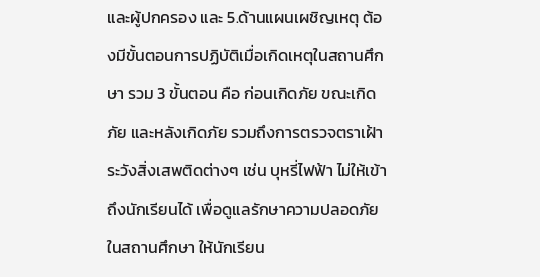และผู้ปกครอง และ 5.ด้านแผนเผชิญเหตุ ต้องมีขั้นตอนการปฏิบัติเมื่อเกิดเหตุในสถานศึกษา รวม 3 ขั้นตอน คือ ก่อนเกิดภัย ขณะเกิดภัย และหลังเกิดภัย รวมถึงการตรวจตราเฝ้าระวังสิ่งเสพติดต่างๆ เช่น บุหรี่ไฟฟ้า ไม่ให้เข้าถึงนักเรียนได้ เพื่อดูแลรักษาความปลอดภัยในสถานศึกษา ให้นักเรียน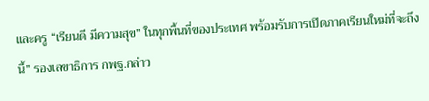และครู “เรียนดี มีความสุข” ในทุกพื้นที่ของประเทศ พร้อมรับการเปิดภาคเรียนใหม่ที่จะถึงนี้” รองเลขาธิการ กพฐ.กล่าว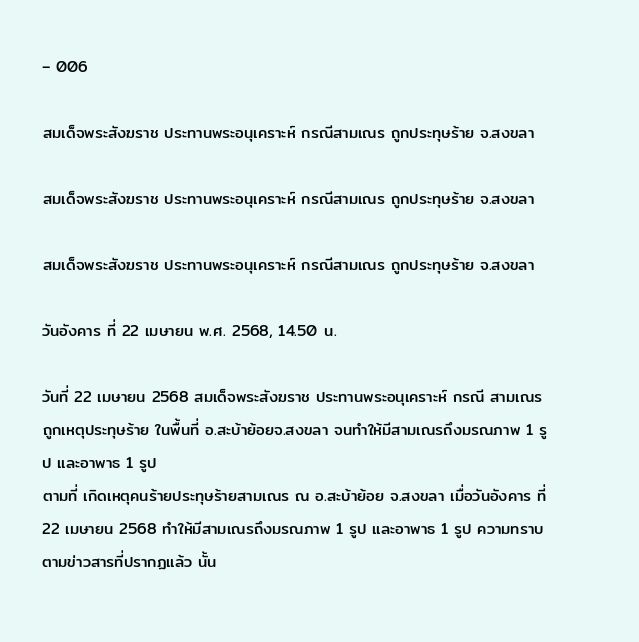– 006

สมเด็จพระสังฆราช ประทานพระอนุเคราะห์ กรณีสามเณร ถูกประทุษร้าย จ.สงขลา

สมเด็จพระสังฆราช ประทานพระอนุเคราะห์ กรณีสามเณร ถูกประทุษร้าย จ.สงขลา

สมเด็จพระสังฆราช ประทานพระอนุเคราะห์ กรณีสามเณร ถูกประทุษร้าย จ.สงขลา

วันอังคาร ที่ 22 เมษายน พ.ศ. 2568, 14.50 น.

วันที่ 22 เมษายน 2568 สมเด็จพระสังฆราช ประทานพระอนุเคราะห์ กรณี สามเณร ถูกเหตุประทุษร้าย ในพื้นที่ อ.สะบ้าย้อยจ.สงขลา จนทำให้มีสามเณรถึงมรณภาพ 1 รูป และอาพาธ 1 รูป
ตามที่ เกิดเหตุคนร้ายประทุษร้ายสามเณร ณ อ.สะบ้าย้อย จ.สงขลา เมื่อวันอังคาร ที่ 22 เมษายน 2568 ทำให้มีสามเณรถึงมรณภาพ 1 รูป และอาพาธ 1 รูป ความทราบตามข่าวสารที่ปรากฏแล้ว นั้น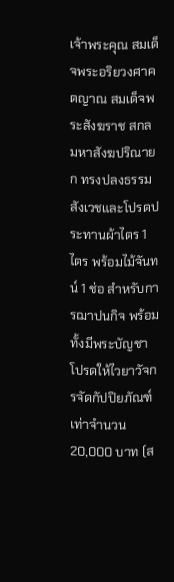เจ้าพระคุณ สมเด็จพระอริยวงศาคตญาณ สมเด็จพระสังฆราช สกลมหาสังฆปริณายก ทรงปลงธรรมสังเวชและโปรดประทานผ้าไตร 1 ไตร พร้อมไม้จันทน์ 1 ช่อ สำหรับการฌาปนกิจ พร้อมทั้งมีพระบัญชาโปรดให้ไวยาวัจกรจัดกัปปิยภัณฑ์เท่าจำนวน20,000 บาท (ส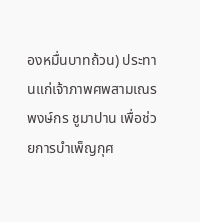องหมื่นบาทถ้วน) ประทานแก่เจ้าภาพศพสามเณรพงษ์กร ชูมาปาน เพื่อช่วยการบำเพ็ญกุศ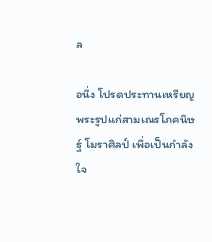ล

อนึ่ง โปรดประทานเหรียญพระรูปแก่สามเณรโภคนิษฐ์ โมราศิลป์ เพื่อเป็นกำลังใจ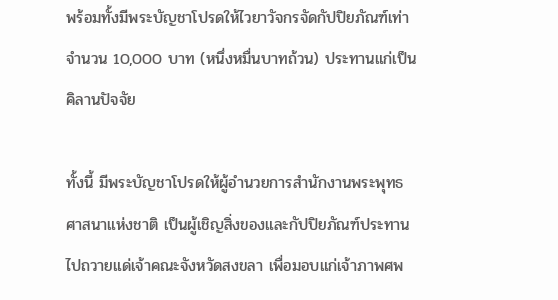พร้อมทั้งมีพระบัญชาโปรดให้ไวยาวัจกรจัดกัปปิยภัณฑ์เท่าจำนวน 10,000 บาท (หนึ่งหมื่นบาทถ้วน) ประทานแก่เป็นคิลานปัจจัย

ทั้งนี้ มีพระบัญชาโปรดให้ผู้อำนวยการสำนักงานพระพุทธศาสนาแห่งชาติ เป็นผู้เชิญสิ่งของและกัปปิยภัณฑ์ประทานไปถวายแด่เจ้าคณะจังหวัดสงขลา เพื่อมอบแก่เจ้าภาพศพ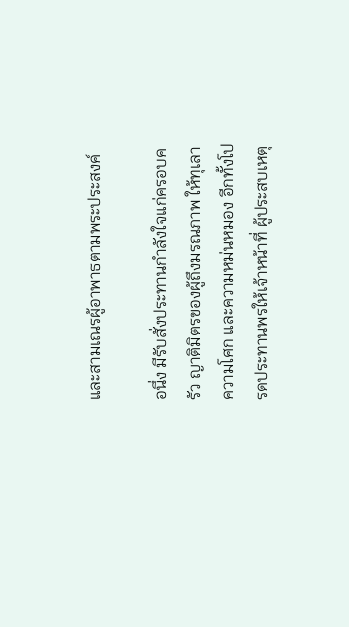และสามเณรผู้อาพาธตามพระประสงค์

อนึ่ง มีรับสั่งประทานกำลังใจแก่ครอบครัว ญาติมิตรของผู้ถึงมรณภาพ ให้ทุเลาความโศก และความหม่นหมอง อีกทั้งโปรดประทานพรให้เจ้าหน้าที่ ผู้ประสบเหตุ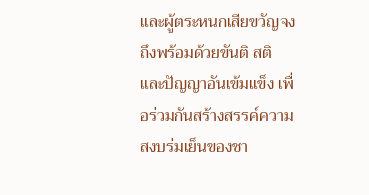และผู้ตระหนกเสียขวัญจงถึงพร้อมด้วยขันติ สติ และปัญญาอันเข้มแข็ง เพื่อร่วมกันสร้างสรรค์ความสงบร่มเย็นของชา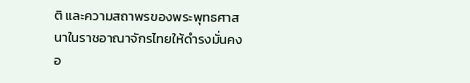ติ และความสถาพรของพระพุทธศาสนาในราชอาณาจักรไทยให้ดำรงมั่นคงอ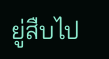ยู่สืบไป